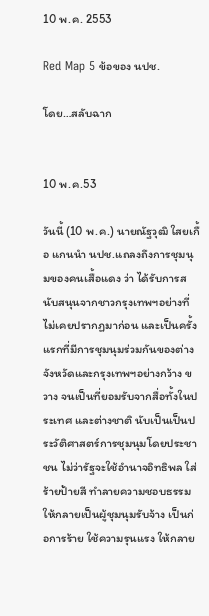10 พ.ค. 2553

Red Map 5 ข้อของ นปช.

โดย…สลับฉาก


10 พ.ค.53

วันนี้ (10 พ.ค.) นายณัฐวุฒิ ใสยเกื้อ แกนนำ นปช.แถลงถึงการชุมนุมของคนเสื้อแดง ว่า ได้รับการสนับสนุนจากชาวกรุงเทพฯอย่างที่ไม่เคยปรากฏมาก่อน และเป็นครั้งแรกที่มีการชุมนุมร่วมกันของต่างจังหวัดและกรุงเทพฯอย่างกว้าง ขวาง จนเป็นที่ยอมรับจากสื่อทั้งในประเทศ และต่างชาติ นับเป็นเป็นประวัติศาสตร์การชุมนุมโดยประชาชน ไม่ว่ารัฐจะใช้อำนาจอิทธิพล ใส่ร้ายป้ายสี ทำลายความชอบธรรม ให้กลายเป็นผู้ชุมนุมรับจ้าง เป็นก่อการร้าย ใช้ความรุนแรง ให้กลาย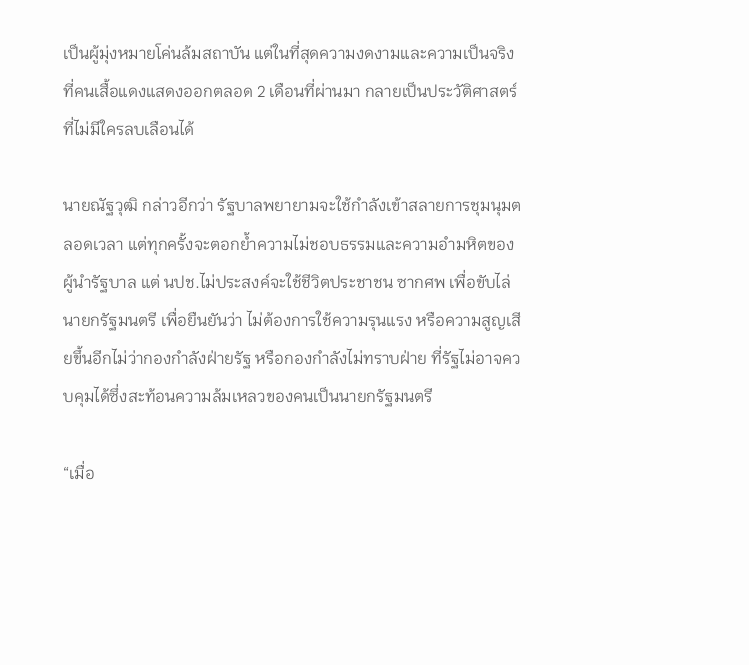เป็นผู้มุ่งหมายโค่นล้มสถาบัน แต่ในที่สุดความงดงามและความเป็นจริงที่คนเสื้อแดงแสดงออกตลอด 2 เดือนที่ผ่านมา กลายเป็นประวัติศาสตร์ที่ไม่มีใครลบเลือนได้

นายณัฐวุฒิ กล่าวอีกว่า รัฐบาลพยายามจะใช้กำลังเข้าสลายการชุมนุมตลอดเวลา แต่ทุกครั้งจะตอกย้ำความไม่ชอบธรรมและความอำมหิตของผู้นำรัฐบาล แต่ นปช.ไม่ประสงค์จะใช้ชีวิตประชาชน ซากศพ เพื่อขับไล่นายกรัฐมนตรี เพื่อยืนยันว่า ไม่ต้องการใช้ความรุนแรง หรือความสูญเสียขึ้นอีกไม่ว่ากองกำลังฝ่ายรัฐ หรือกองกำลังไม่ทราบฝ่าย ที่รัฐไม่อาจควบคุมได้ซึ่งสะท้อนความล้มเหลวของคนเป็นนายกรัฐมนตรี

“เมื่อ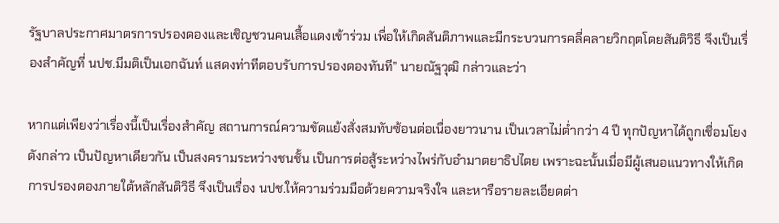รัฐบาลประกาศมาตรการปรองดองและเชิญชวนคนเสื้อแดงเข้าร่วม เพื่อให้เกิดสันติภาพและมีกระบวนการคลี่คลายวิกฤตโดยสันติวิธี จึงเป็นเรื่องสำคัญที่ นปช.มีมติเป็นเอกฉันท์ แสดงท่าทีตอบรับการปรองดองทันที” นายณัฐวุฒิ กล่าวและว่า

หากแต่เพียงว่าเรื่องนี้เป็นเรื่องสำคัญ สถานการณ์ความขัดแย้งสั่งสมทับซ้อนต่อเนื่องยาวนาน เป็นเวลาไม่ต่ำกว่า 4 ปี ทุกปัญหาได้ถูกเชื่อมโยงดังกล่าว เป็นปัญหาเดียวกัน เป็นสงครามระหว่างชนชั้น เป็นการต่อสู้ระหว่างไพร่กับอำมาตยาธิปไตย เพราะฉะนั้นเมื่อมีผู้เสนอแนวทางให้เกิดการปรองดองภายใต้หลักสันติวิธี จึงเป็นเรื่อง นปช.ให้ความร่วมมือด้วยความจริงใจ และหารือรายละเอียดต่า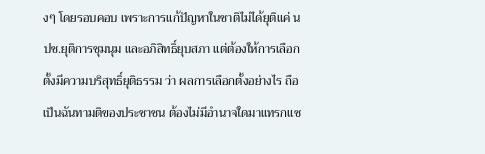งๆ โดยรอบคอบ เพราะการแก้ปัญหาในชาติไม่ได้ยุติแค่ นปช.ยุติการชุมนุม และอภิสิทธิ์ยุบสภา แต่ต้องให้การเลือกตั้งมีความบริสุทธิ์ยุติธรรม ว่า ผลการเลือกตั้งอย่างไร ถือเป็นฉันทามติของประชาชน ต้องไม่มีอำนาจใดมาแทรกแซ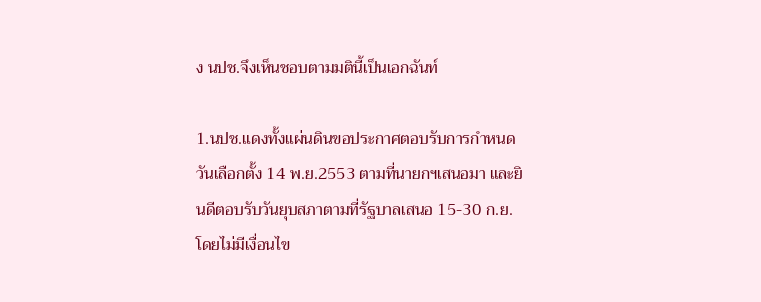ง นปช.จึงเห็นชอบตามมตินี้เป็นเอกฉันท์

1.นปช.แดงทั้งแผ่นดินขอประกาศตอบรับการกำหนดวันเลือกตั้ง 14 พ.ย.2553 ตามที่นายกฯเสนอมา และยินดีตอบรับวันยุบสภาตามที่รัฐบาลเสนอ 15-30 ก.ย.โดยไม่มีเงื่อนไข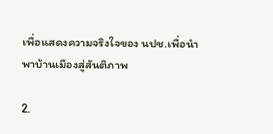เพื่อแสดงความจริงใจของ นปช.เพื่อนำพาบ้านเมืองสู่สันติภาพ

2.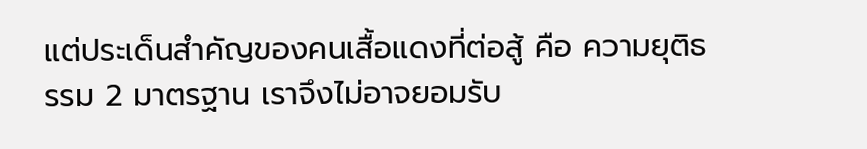แต่ประเด็นสำคัญของคนเสื้อแดงที่ต่อสู้ คือ ความยุติธรรม 2 มาตรฐาน เราจึงไม่อาจยอมรับ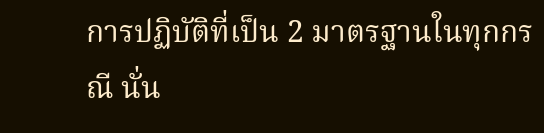การปฏิบัติที่เป็น 2 มาตรฐานในทุกกรณี นั่น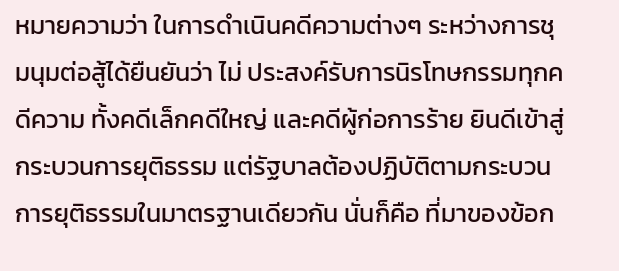หมายความว่า ในการดำเนินคดีความต่างๆ ระหว่างการชุมนุมต่อสู้ได้ยืนยันว่า ไม่ ประสงค์รับการนิรโทษกรรมทุกคดีความ ทั้งคดีเล็กคดีใหญ่ และคดีผู้ก่อการร้าย ยินดีเข้าสู่กระบวนการยุติธรรม แต่รัฐบาลต้องปฏิบัติตามกระบวนการยุติธรรมในมาตรฐานเดียวกัน นั่นก็คือ ที่มาของข้อก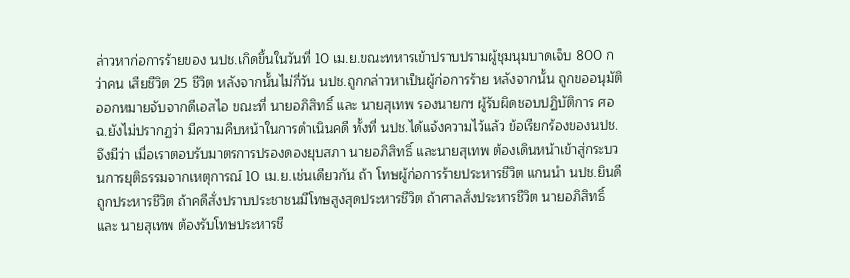ล่าวหาก่อการร้ายของ นปช.เกิดขึ้นในวันที่ 10 เม.ย.ขณะทหารเข้าปราบปรามผู้ชุมนุมบาดเจ็บ 800 กว่าคน เสียชีวิต 25 ชีวิต หลังจากนั้นไม่กี่วัน นปช.ถูกกล่าวหาเป็นผู้ก่อการร้าย หลังจากนั้น ถูกขออนุมัติออกหมายจับจากดีเอสไอ ขณะที่ นายอภิสิทธิ์ และ นายสุเทพ รองนายกฯ ผู้รับผิดชอบปฏิบัติการ ศอฉ.ยังไม่ปรากฏว่า มีความคืบหน้าในการดำเนินคดี ทั้งที่ นปช.ได้แจ้งความไว้แล้ว ข้อเรียกร้องของนปช.จึงมีว่า เมื่อเราตอบรับมาตรการปรองดองยุบสภา นายอภิสิทธิ์ และนายสุเทพ ต้องเดินหน้าเข้าสู่กระบวนการยุติธรรมจากเหตุการณ์ 10 เม.ย.เช่นเดียวกัน ถ้า โทษผู้ก่อการร้ายประหารชีวิต แกนนำ นปช.ยินดีถูกประหารชีวิต ถ้าคดีสั่งปราบประชาชนมีโทษสูงสุดประหารชีวิต ถ้าศาลสั่งประหารชีวิต นายอภิสิทธิ์ และ นายสุเทพ ต้องรับโทษประหารชี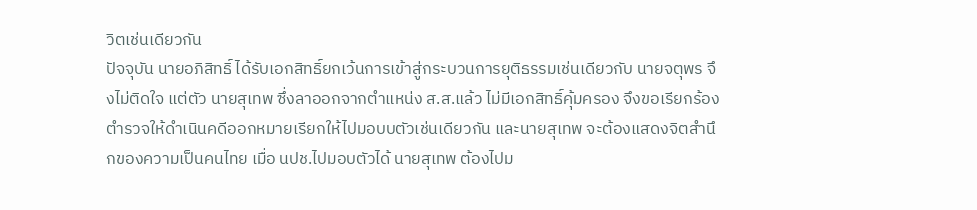วิตเช่นเดียวกัน
ปัจจุบัน นายอภิสิทธิ์ ได้รับเอกสิทธิ์ยกเว้นการเข้าสู่กระบวนการยุติธรรมเช่นเดียวกับ นายจตุพร จึงไม่ติดใจ แต่ตัว นายสุเทพ ซึ่งลาออกจากตำแหน่ง ส.ส.แล้ว ไม่มีเอกสิทธิ์คุ้มครอง จึงขอเรียกร้องตำรวจให้ดำเนินคดีออกหมายเรียกให้ไปมอบบตัวเช่นเดียวกัน และนายสุเทพ จะต้องแสดงจิตสำนึกของความเป็นคนไทย เมื่อ นปช.ไปมอบตัวได้ นายสุเทพ ต้องไปม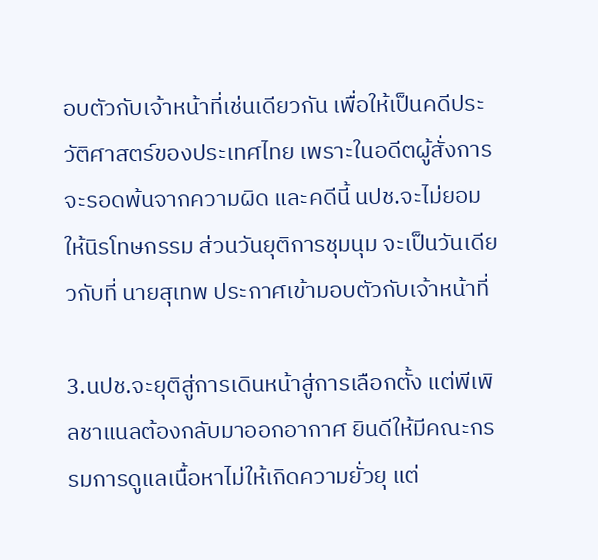อบตัวกับเจ้าหน้าที่เช่นเดียวกัน เพื่อให้เป็นคดีประวัติศาสตร์ของประเทศไทย เพราะในอดีตผู้สั่งการจะรอดพ้นจากความผิด และคดีนี้ นปช.จะไม่ยอมให้นิรโทษกรรม ส่วนวันยุติการชุมนุม จะเป็นวันเดียวกับที่ นายสุเทพ ประกาศเข้ามอบตัวกับเจ้าหน้าที่

3.นปช.จะยุติสู่การเดินหน้าสู่การเลือกตั้ง แต่พีเพิลชาแนลต้องกลับมาออกอากาศ ยินดีให้มีคณะกรรมการดูแลเนื้อหาไม่ให้เกิดความยั่วยุ แต่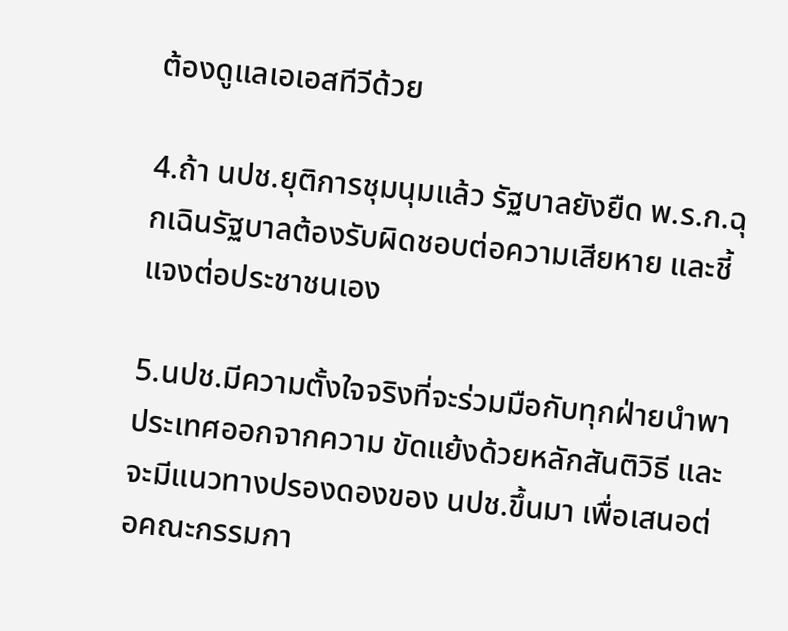ต้องดูแลเอเอสทีวีด้วย

4.ถ้า นปช.ยุติการชุมนุมแล้ว รัฐบาลยังยืด พ.ร.ก.ฉุกเฉินรัฐบาลต้องรับผิดชอบต่อความเสียหาย และชี้แจงต่อประชาชนเอง

5.นปช.มีความตั้งใจจริงที่จะร่วมมือกับทุกฝ่ายนำพาประเทศออกจากความ ขัดแย้งด้วยหลักสันติวิธี และจะมีแนวทางปรองดองของ นปช.ขึ้นมา เพื่อเสนอต่อคณะกรรมกา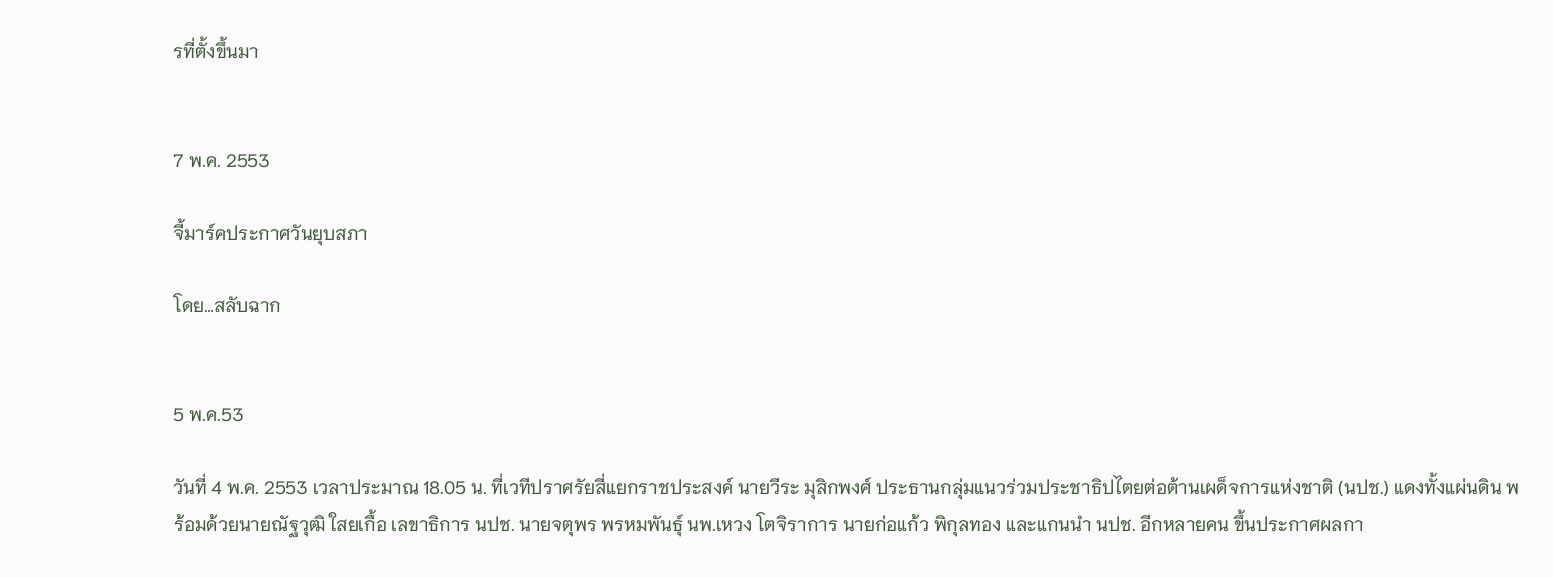รที่ตั้งขึ้นมา


7 พ.ค. 2553

จี้มาร์คประกาศวันยุบสภา

โดย…สลับฉาก


5 พ.ค.53

วันที่ 4 พ.ค. 2553 เวลาประมาณ 18.05 น. ที่เวทีปราศรัยสี่แยกราชประสงค์ นายวีระ มุสิกพงศ์ ประธานกลุ่มแนวร่วมประชาธิปไตยต่อต้านเผด็จการแห่งชาติ (นปช.) แดงทั้งแผ่นดิน พร้อมด้วยนายณัฐวุฒิ ใสยเกื้อ เลขาธิการ นปช. นายจตุพร พรหมพันธุ์ นพ.เหวง โตจิราการ นายก่อแก้ว พิกุลทอง และแกนนำ นปช. อีกหลายคน ขึ้นประกาศผลกา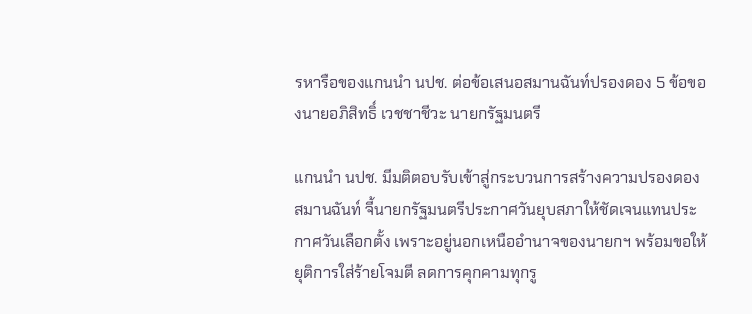รหารือของแกนนำ นปช. ต่อข้อเสนอสมานฉันท์ปรองดอง 5 ข้อของนายอภิสิทธิ์ เวชชาชีวะ นายกรัฐมนตรี

แกนนำ นปช. มีมติตอบรับเข้าสู่กระบวนการสร้างความปรองดองสมานฉันท์ จี้นายกรัฐมนตรีประกาศวันยุบสภาให้ชัดเจนแทนประกาศวันเลือกตั้ง เพราะอยู่นอกเหนืออำนาจของนายกฯ พร้อมขอให้ยุติการใส่ร้ายโจมตี ลดการคุกคามทุกรู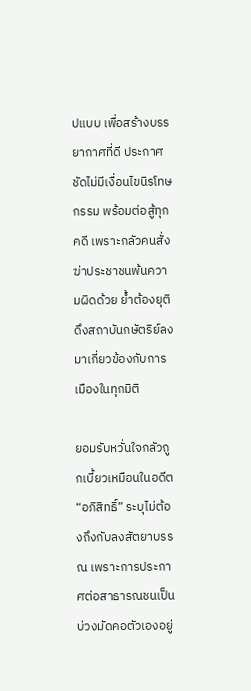ปแบบ เพื่อสร้างบรรยากาศที่ดี ประกาศชัดไม่มีเงื่อนไขนิรโทษกรรม พร้อมต่อสู้ทุกคดี เพราะกลัวคนสั่งฆ่าประชาชนพ้นความผิดด้วย ย้ำต้องยุติดึงสถาบันกษัตริย์ลงมาเกี่ยวข้องกับการเมืองในทุกมิติ

ยอมรับหวั่นใจกลัวถูกเบี้ยวเหมือนในอดีต “อภิสิทธิ์” ระบุไม่ต้องถึงกับลงสัตยาบรรณ เพราะการประกาศต่อสาธารณชนเป็นบ่วงมัดคอตัวเองอยู่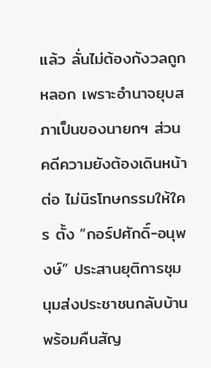แล้ว ลั่นไม่ต้องกังวลถูกหลอก เพราะอำนาจยุบสภาเป็นของนายกฯ ส่วนคดีความยังต้องเดินหน้าต่อ ไม่นิรโทษกรรมให้ใคร ตั้ง “กอร์ปศักดิ์-อนุพงษ์” ประสานยุติการชุมนุมส่งประชาชนกลับบ้าน พร้อมคืนสัญ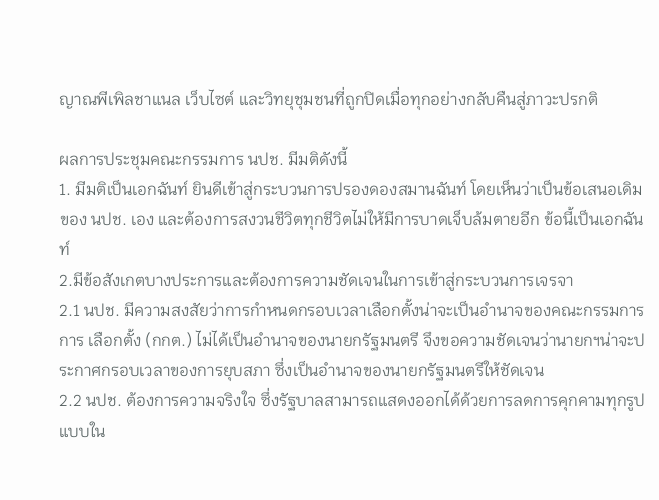ญาณพีเพิลชาแนล เว็บไซต์ และวิทยุชุมชนที่ถูกปิดเมื่อทุกอย่างกลับคืนสู่ภาวะปรกติ

ผลการประชุมคณะกรรมการ นปช. มีมติดังนี้
1. มีมติเป็นเอกฉันท์ ยินดีเข้าสู่กระบวนการปรองดองสมานฉันท์ โดยเห็นว่าเป็นข้อเสนอเดิมของ นปช. เอง และต้องการสงวนชีวิตทุกชีวิตไม่ให้มีการบาดเจ็บล้มตายอีก ข้อนี้เป็นเอกฉันท์
2.มีข้อสังเกตบางประการและต้องการความชัดเจนในการเข้าสู่กระบวนการเจรจา
2.1 นปช. มีความสงสัยว่าการกำหนดกรอบเวลาเลือกตั้งน่าจะเป็นอำนาจของคณะกรรมการการ เลือกตั้ง (กกต.) ไม่ได้เป็นอำนาจของนายกรัฐมนตรี จึงขอความชัดเจนว่านายกฯน่าจะประกาศกรอบเวลาของการยุบสภา ซึ่งเป็นอำนาจของนายกรัฐมนตรีให้ชัดเจน
2.2 นปช. ต้องการความจริงใจ ซึ่งรัฐบาลสามารถแสดงออกได้ด้วยการลดการคุกคามทุกรูปแบบใน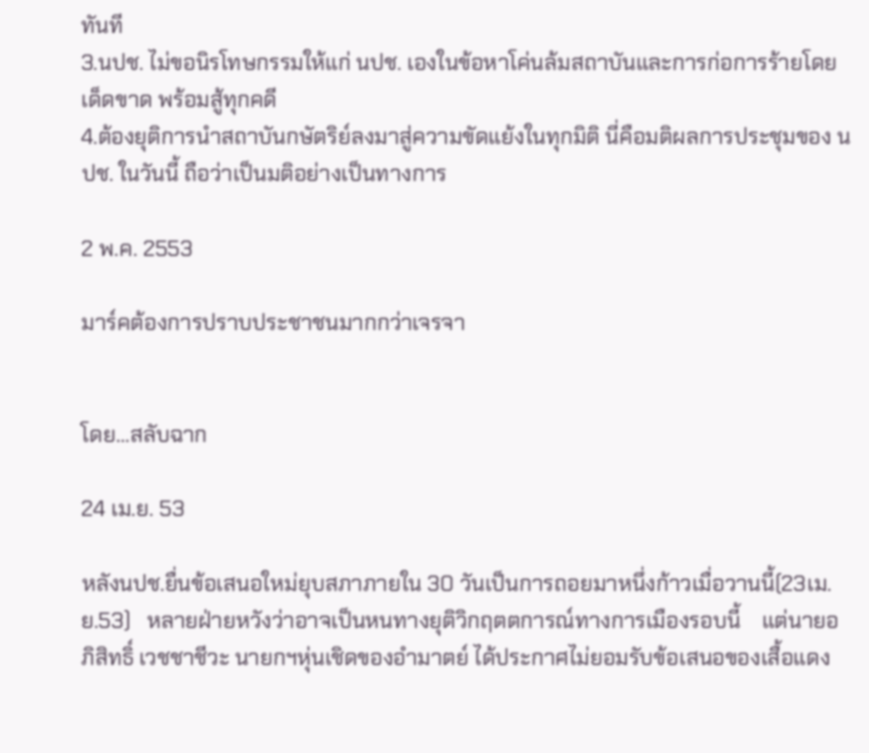ทันที
3.นปช. ไม่ขอนิรโทษกรรมให้แก่ นปช. เองในข้อหาโค่นล้มสถาบันและการก่อการร้ายโดยเด็ดขาด พร้อมสู้ทุกคดี
4.ต้องยุติการนำสถาบันกษัตริย์ลงมาสู่ความขัดแย้งในทุกมิติ นี่คือมติผลการประชุมของ นปช. ในวันนี้ ถือว่าเป็นมติอย่างเป็นทางการ

2 พ.ค. 2553

มาร์คต้องการปราบประชาชนมากกว่าเจรจา


โดย…สลับฉาก

24 เม.ย. 53

หลังนปช.ยื่นข้อเสนอใหม่ยุบสภาภายใน 30 วันเป็นการถอยมาหนึ่งก้าวเมื่อวานนี้(23เม.ย.53)   หลายฝ่ายหวังว่าอาจเป็นหนทางยุติวิกฤตตการณ์ทางการเมืองรอบนี้    แต่นายอภิสิทธิ์ เวชชาชีวะ นายกฯหุ่นเชิดของอำมาตย์ ได้ประกาศไม่ยอมรับข้อเสนอของเสื้อแดง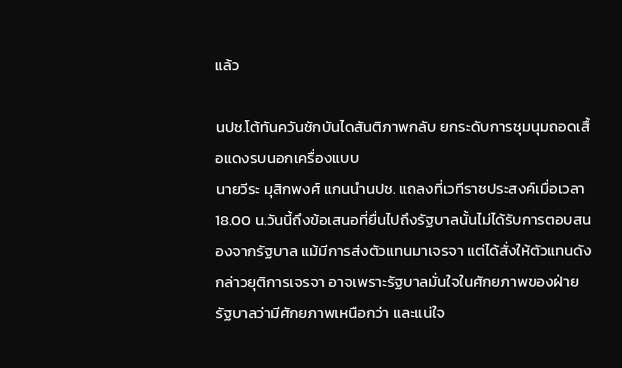แล้ว

นปช.โต้ทันควันชักบันไดสันติภาพกลับ ยกระดับการชุมนุมถอดเสื้อแดงรบนอกเครื่องแบบ
นายวีระ มุสิกพงศ์ แกนนำนปช. แถลงที่เวทีราชประสงค์เมื่อเวลา 18.00 น.วันนี้ถึงข้อเสนอที่ยื่นไปถึงรัฐบาลนั้นไม่ได้รับการตอบสนองจากรัฐบาล แม้มีการส่งตัวแทนมาเจรจา แต่ได้สั่งให้ตัวแทนดังกล่าวยุติการเจรจา อาจเพราะรัฐบาลมั่นใจในศักยภาพของฝ่ายรัฐบาลว่ามีศักยภาพเหนือกว่า และแน่ใจ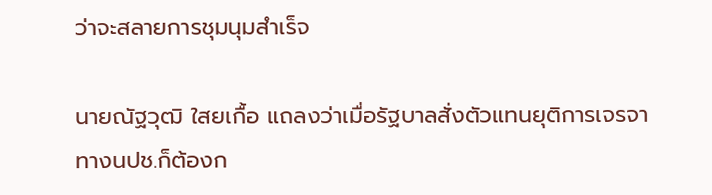ว่าจะสลายการชุมนุมสำเร็จ

นายณัฐวุฒิ ใสยเกื้อ แถลงว่าเมื่อรัฐบาลสั่งตัวแทนยุติการเจรจา ทางนปช.ก็ต้องก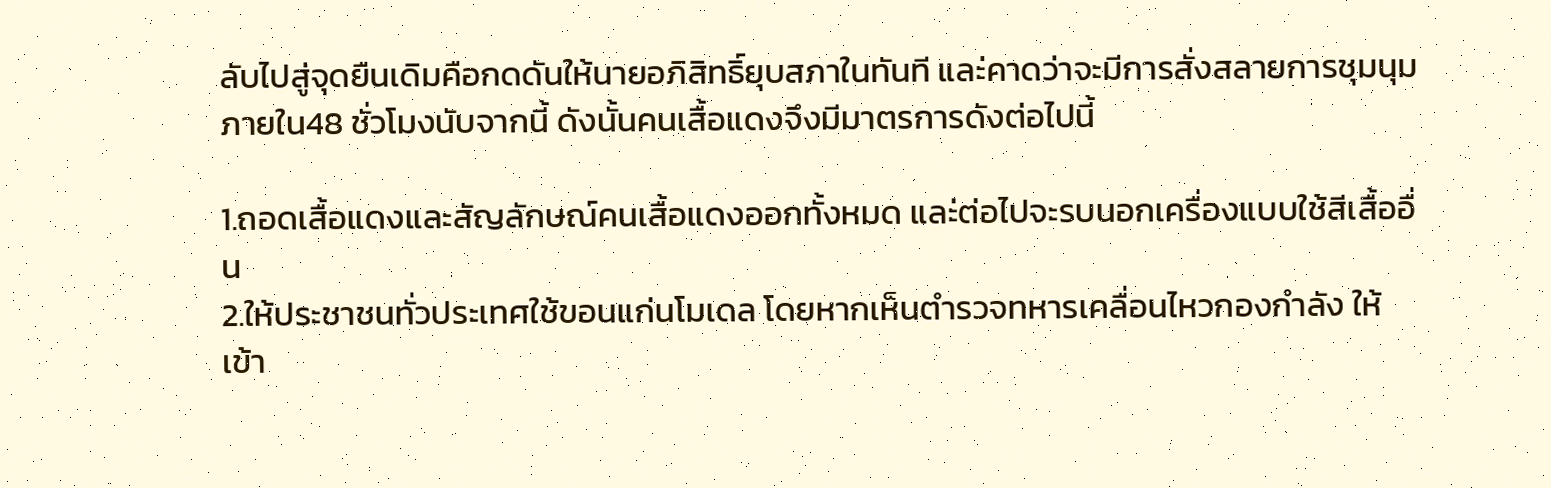ลับไปสู่จุดยืนเดิมคือกดดันให้นายอภิสิทธิ์ยุบสภาในทันที และ่คาดว่าจะมีการสั่งสลายการชุมนุมภายใน48 ชั่วโมงนับจากนี้ ดังนั้นคนเสื้อแดงจึงมีมาตรการดังต่อไปนี้

1.ถอดเสื้อแดงและสัญลักษณ์คนเสื้อแดงออกทั้งหมด และ่ต่อไปจะรบนอกเครื่องแบบใช้สีเสื้ออื่น
2.ให้ประชาชนทั่วประเทศใช้ขอนแก่นโมเดล โดยหากเห็นตำรวจทหารเคลื่อนไหวกองกำลัง ให้เข้า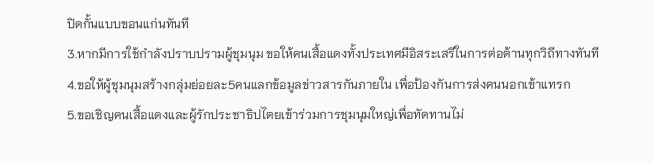ปิดกั้นแบบขอนแก่นทันที
3.หากมีการใช้กำลังปราบปรามผู้ชุมนุม ขอให้คนเสื้อแดงทั้งประเทศมีอิสระเสรีในการต่อต้านทุกวิถีทางทันที
4.ขอให้ผู้ชุมนุมสร้างกลุ่มย่อยละ5คนแลกข้อมูลข่าวสารกันภายใน เพื่อป้องกันการส่งคนนอกเข้าแทรก
5.ขอเชิญคนเสื้อแดงและผู้รักประชาธิปไตยเข้าร่วมการชุมนุมใหญ่เพื่อทัดทานไม่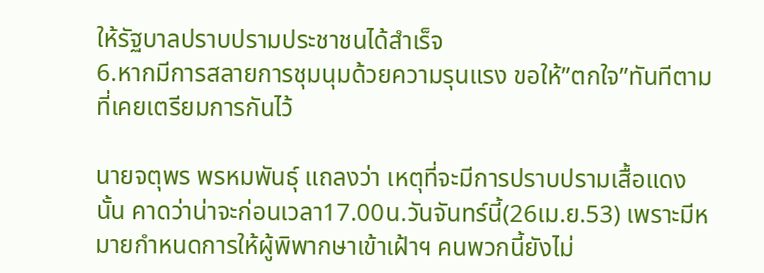ให้รัฐบาลปราบปรามประชาชนได้สำเร็จ
6.หากมีการสลายการชุมนุมด้วยความรุนแรง ขอให้”ตกใจ”ทันทีตามที่เคยเตรียมการกันไว้

นายจตุพร พรหมพันธุ์ แถลงว่า เหตุที่จะมีการปราบปรามเสื้อแดงนั้น คาดว่าน่าจะก่อนเวลา17.00น.วันจันทร์นี้(26เม.ย.53) เพราะมีหมายกำหนดการให้ผู้พิพากษาเข้าเฝ้าฯ คนพวกนี้ยังไม่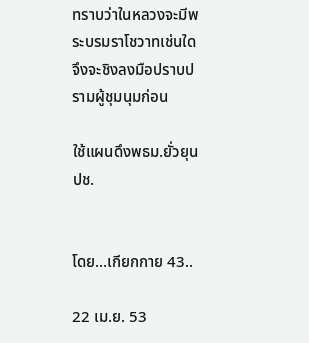ทราบว่าในหลวงจะมีพระบรมราโชวาทเช่นใด จึงจะชิงลงมือปราบปรามผู้ชุมนุมก่อน

ใช้แผนดึงพธม.ยั่วยุนปช.


โดย…เกียกกาย 43..

22 เม.ย. 53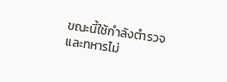ขณะนี้ใช้กำลังตำรวจและทหารไม่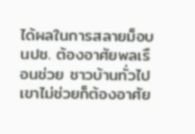ได้ผลในการสลายม็อบนปช. ต้องอาศัยพลเรือนช่วย ชาวบ้านทั่วไปเขาไม่ช่วยก็ต้องอาศัย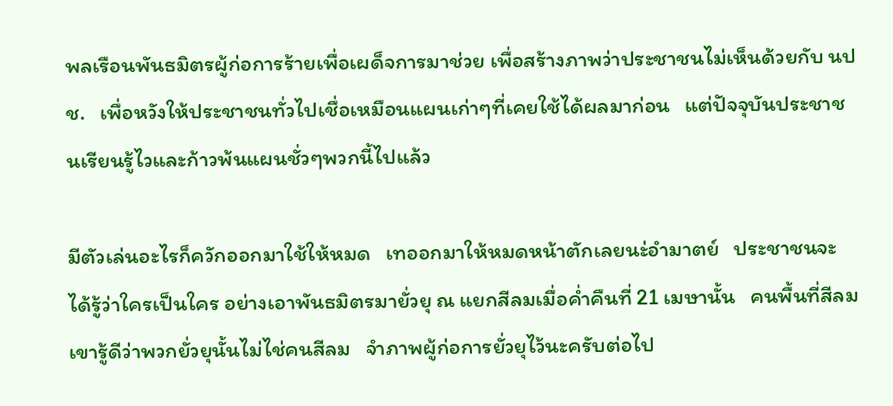พลเรือนพันธมิตรผู้ก่อการร้ายเพื่อเผด็จการมาช่วย เพื่อสร้างภาพว่าประชาชนไม่เห็นด้วยกับ นปช.   เพื่อหวังให้ประชาชนทั่วไปเชื่อเหมือนแผนเก่าๆที่เคยใช้ได้ผลมาก่อน   แต่ปัจจุบันประชาชนเรียนรู้ไวและก้าวพ้นแผนชั่วๆพวกนี้ไปแล้ว

มีตัวเล่นอะไรก็ควักออกมาใช้ให้หมด   เทออกมาให้หมดหน้าตักเลยนะ่อำมาตย์   ประชาชนจะได้รู้ว่าใครเป็นใคร อย่างเอาพันธมิตรมายั่วยุ ณ แยกสีลมเมื่อค่ำคืนที่ 21 เมษานั้น   คนพื้นที่สีลมเขารู้ดีว่าพวกยั่วยุนั้นไม่ไช่คนสีลม   จำภาพผู้ก่อการยั่วยุไว้นะครับต่อไป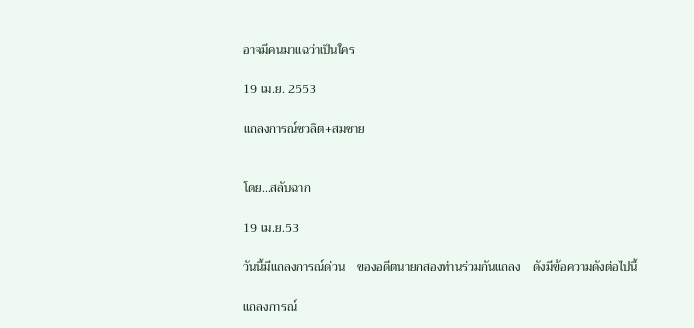อาจมีคนมาแฉว่าเป็นใคร

19 เม.ย. 2553

แถลงการณ์ชวลิต+สมชาย


โดย...สลับฉาก

19 เม.ย.53

วันนี้มีแถลงการณ์ด่วน    ของอดีตนายกสองท่านร่วมกันแถลง    ดังมีข้อความดังต่อไปนี้

แถลงการณ์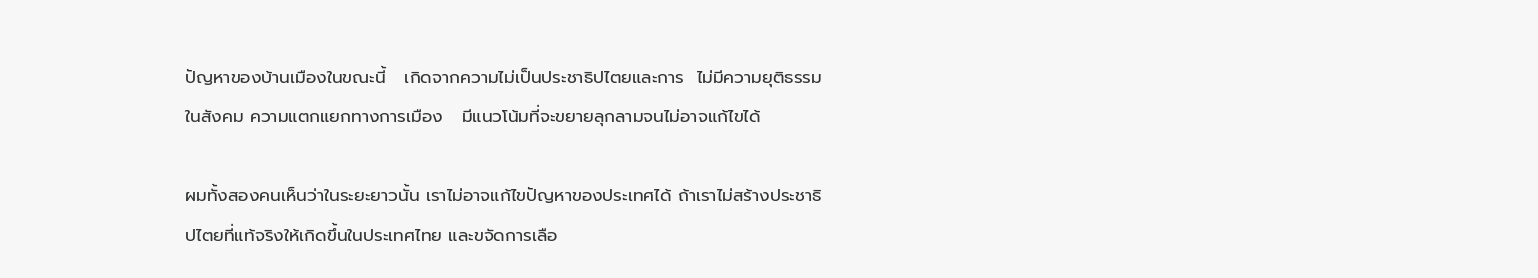ปัญหาของบ้านเมืองในขณะนี้   เกิดจากความไม่เป็นประชาธิปไตยและการ  ไม่มีความยุติธรรมในสังคม ความแตกแยกทางการเมือง   มีแนวโน้มที่จะขยายลุกลามจนไม่อาจแก้ไขได้

ผมทั้งสองคนเห็นว่าในระยะยาวนั้น เราไม่อาจแก้ไขปัญหาของประเทศได้ ถ้าเราไม่สร้างประชาธิปไตยที่แท้จริงให้เกิดขึ้นในประเทศไทย และขจัดการเลือ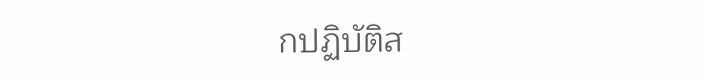กปฏิบัติส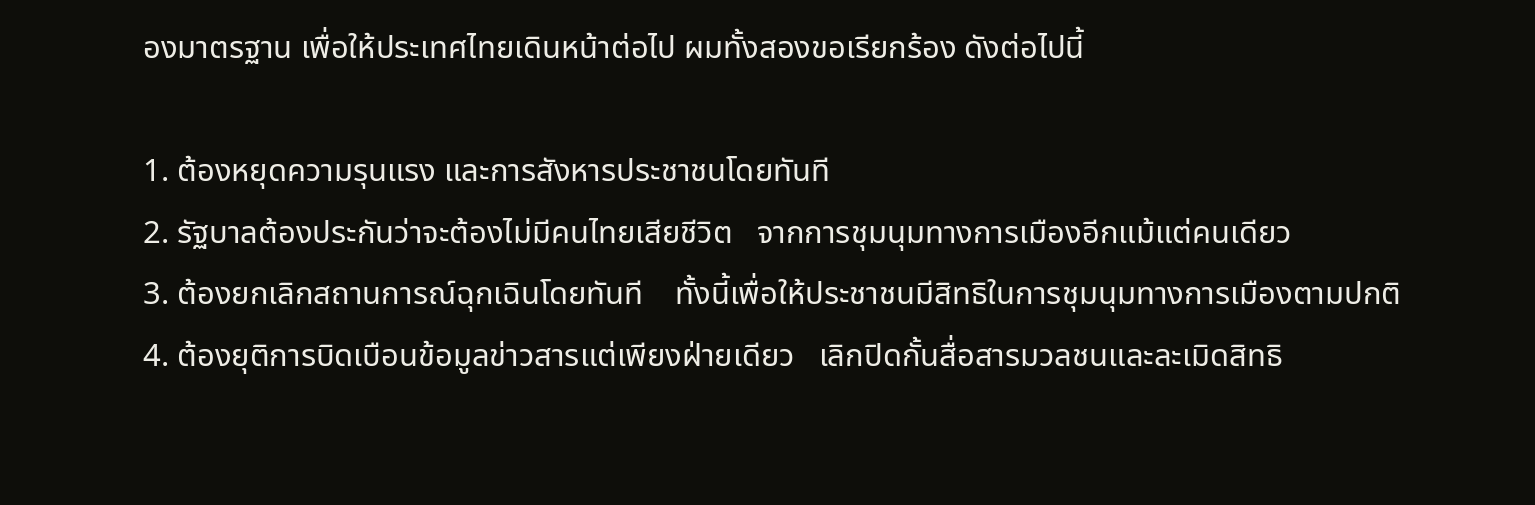องมาตรฐาน เพื่อให้ประเทศไทยเดินหน้าต่อไป ผมทั้งสองขอเรียกร้อง ดังต่อไปนี้

1. ต้องหยุดความรุนแรง และการสังหารประชาชนโดยทันที
2. รัฐบาลต้องประกันว่าจะต้องไม่มีคนไทยเสียชีวิต   จากการชุมนุมทางการเมืองอีกแม้แต่คนเดียว
3. ต้องยกเลิกสถานการณ์ฉุกเฉินโดยทันที    ทั้งนี้เพื่อให้ประชาชนมีสิทธิในการชุมนุมทางการเมืองตามปกติ
4. ต้องยุติการบิดเบือนข้อมูลข่าวสารแต่เพียงฝ่ายเดียว   เลิกปิดกั้นสื่อสารมวลชนและละเมิดสิทธิ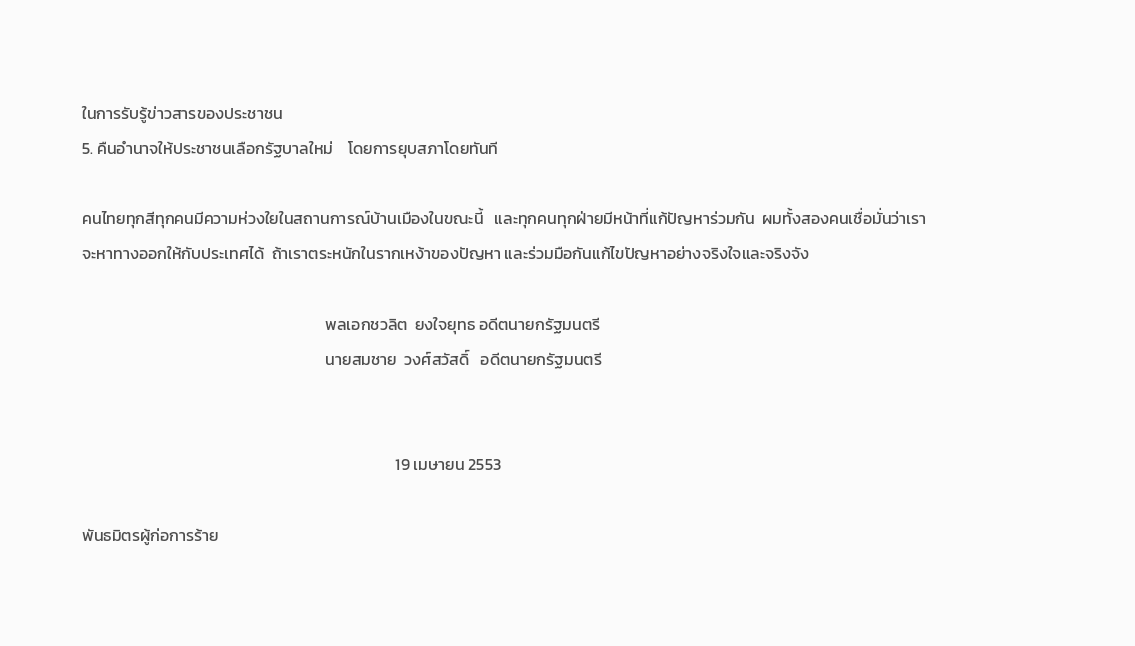ในการรับรู้ข่าวสารของประชาชน
5. คืนอำนาจให้ประชาชนเลือกรัฐบาลใหม่    โดยการยุบสภาโดยทันที

คนไทยทุกสีทุกคนมีความห่วงใยในสถานการณ์บ้านเมืองในขณะนี้   และทุกคนทุกฝ่ายมีหน้าที่แก้ปัญหาร่วมกัน  ผมทั้งสองคนเชื่อมั่นว่าเราจะหาทางออกให้กับประเทศได้  ถ้าเราตระหนักในรากเหง้าของปัญหา และร่วมมือกันแก้ไขปัญหาอย่างจริงใจและจริงจัง

                                                                  พลเอกชวลิต  ยงใจยุทธ อดีตนายกรัฐมนตรี
                                                                  นายสมชาย  วงศ์สวัสดิ์   อดีตนายกรัฐมนตรี


                                                                                     19 เมษายน 2553

พันธมิตรผู้ก่อการร้าย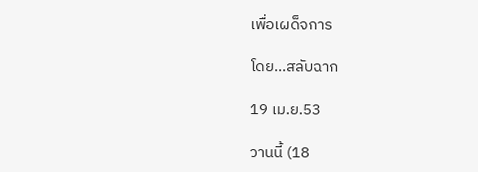เพื่อเผด็จการ

โดย...สลับฉาก

19 เม.ย.53

วานนี้ (18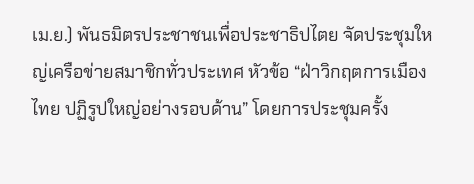เม.ย.) พันธมิตรประชาชนเพื่อประชาธิปไตย จัดประชุมใหญ่เครือข่ายสมาชิกทั่วประเทศ หัวข้อ “ฝ่าวิกฤตการเมืองไทย ปฏิรูปใหญ่อย่างรอบด้าน” โดยการประชุมครั้ง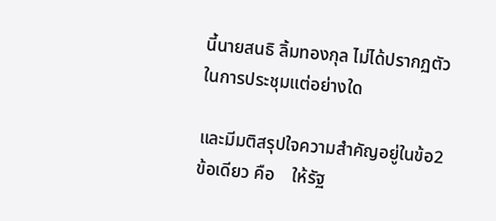นี้นายสนธิ ลิ้มทองกุล ไม่ได้ปรากฏตัวในการประชุมแต่อย่างใด

และมีมติสรุปใจความสำคัญอยู่ในข้อ2ข้อเดียว คือ    ให้รัฐ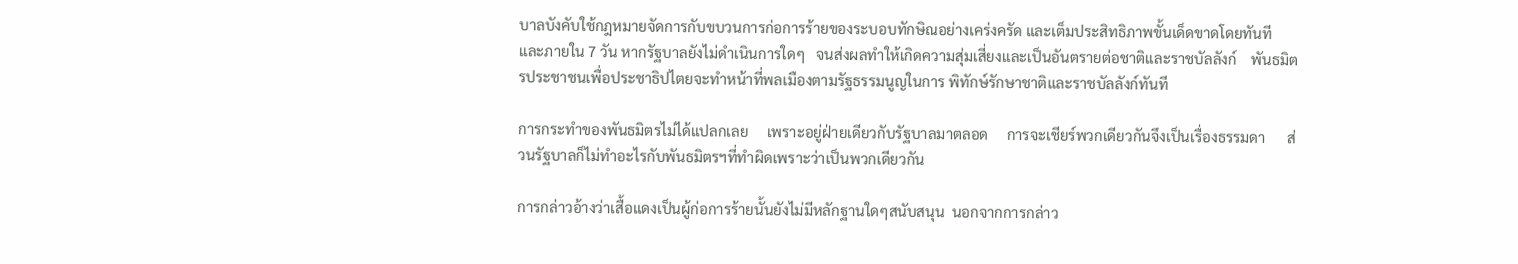บาลบังคับใช้กฎหมายจัดการกับขบวนการก่อการร้ายของระบอบทักษิณอย่างเคร่งครัด และเต็มประสิทธิภาพขั้นเด็ดขาดโดยทันที    และภายใน 7 วัน หากรัฐบาลยังไม่ดำเนินการใดๆ   จนส่งผลทำให้เกิดความสุ่มเสี่ยงและเป็นอันตรายต่อชาติและราชบัลลังก์    พันธมิตรประชาชนเพื่อประชาธิปไตยจะทำหน้าที่พลเมืองตามรัฐธรรมนูญในการ พิทักษ์รักษาชาติและราชบัลลังก์ทันที

การกระทำของพันธมิตรไม่ได้แปลกเลย     เพราะอยู่ฝ่ายเดียวกับรัฐบาลมาตลอด     การจะเชียร์พวกเดียวกันจึงเป็นเรื่องธรรมดา      ส่วนรัฐบาลก็ไม่ทำอะไรกับพันธมิตรฯที่ทำผิดเพราะว่าเป็นพวกเดียวกัน

การกล่าวอ้างว่าเสื้อแดงเป็นผู้ก่อการร้ายนั้นยังไม่มีหลักฐานใดๆสนับสนุน  นอกจากการกล่าว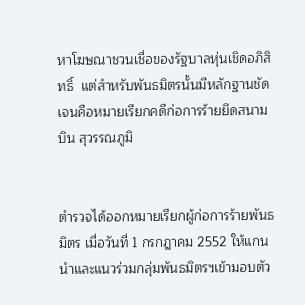หาโฆษณาชวนเชื่อของรัฐบาลหุ่นเชิดอภิสิทธิ์  แต่สำหรับพันธมิตรนั้นมีหลักฐานชัดเจนคือหมายเรียกคดีก่อการร้ายยึดสนามบิน สุวรรณภูมิ


ตำรวจได้ออกหมายเรียกผู้ก่อการร้ายพันธมิตร เมื่อวันที่ 1 กรกฎาคม 2552 ให้แกนนำและแนวร่วมกลุ่มพันธมิตรฯเข้ามอบตัว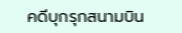คดีบุกรุกสนามบิน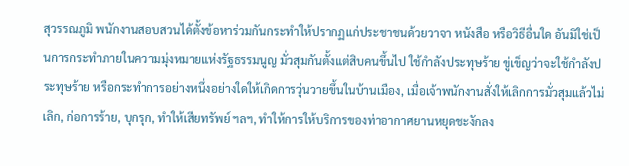สุวรรณภูมิ พนักงานสอบสวนได้ตั้งข้อหาร่วมกันกระทำให้ปรากฏแก่ประชาชนด้วยวาจา หนังสือ หรือวิธีอื่นใด อันมิใช่เป็นการกระทำภายในความมุ่งหมายแห่งรัฐธรรมนูญ มั่วสุมกันตั้งแต่สิบคนขึ้นไป ใช้กำลังประทุษร้าย ขู่เข็ญว่าจะใช้กำลังประทุษร้าย หรือกระทำการอย่างหนึ่งอย่างใดให้เกิดการวุ่นวายขึ้นในบ้านเมือง, เมื่อเจ้าพนักงานสั่งให้เลิกการมั่วสุมแล้วไม่เลิก, ก่อการร้าย, บุกรุก, ทำให้เสียทรัพย์ ฯลฯ, ทำให้การให้บริการของท่าอากาศยานหยุดชะงักลง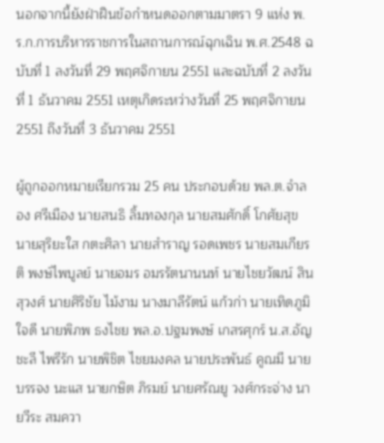นอกจากนี้ยังฝ่าฝืนข้อกำหนดออกตามมาตรา 9 แห่ง พ.ร.ก.การบริหารราชการในสถานการณ์ฉุกเฉิน พ.ศ.2548 ฉบับที่ 1 ลงวันที่ 29 พฤศจิกายน 2551 และฉบับที่ 2 ลงวันที่ 1 ธันวาคม 2551 เหตุเกิดระหว่างวันที่ 25 พฤศจิกายน 2551 ถึงวันที่ 3 ธันวาคม 2551

ผู้ถูกออกหมายเรียกรวม 25 คน ประกอบด้วย พล.ต.จำลอง ศรีเมือง นายสนธิ ลิ้มทองกุล นายสมศักดิ์ โกศัยสุข นายสุริยะใส กตะศิลา นายสำราญ รอดเพชร นายสมเกียรติ พงษ์ไพบูลย์ นายอมร อมรรัตนานนท์ นายไชยวัฒน์ สินสุวงศ์ นายศิริชัย ไม้งาม นางมาลีรัตน์ แก้วก่า นายเทิดภูมิ ใจดี นายพิภพ ธงไชย พล.อ.ปฐมพงษ์ เกสรศุกร์ น.ส.อัญชะลี ไพรีรัก นายพิชิต ไชยมงคล นายประพันธ์ คูณมี นายบรรจง นะแส นายกษิต ภิรมย์ นายศรัณยู วงศ์กระจ่าง นายวีระ สมควา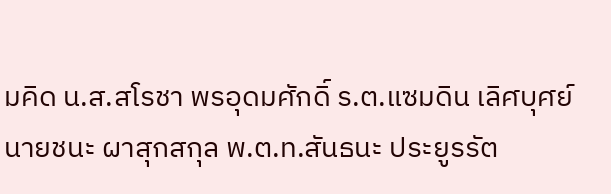มคิด น.ส.สโรชา พรอุดมศักดิ์ ร.ต.แซมดิน เลิศบุศย์ นายชนะ ผาสุกสกุล พ.ต.ท.สันธนะ ประยูรรัต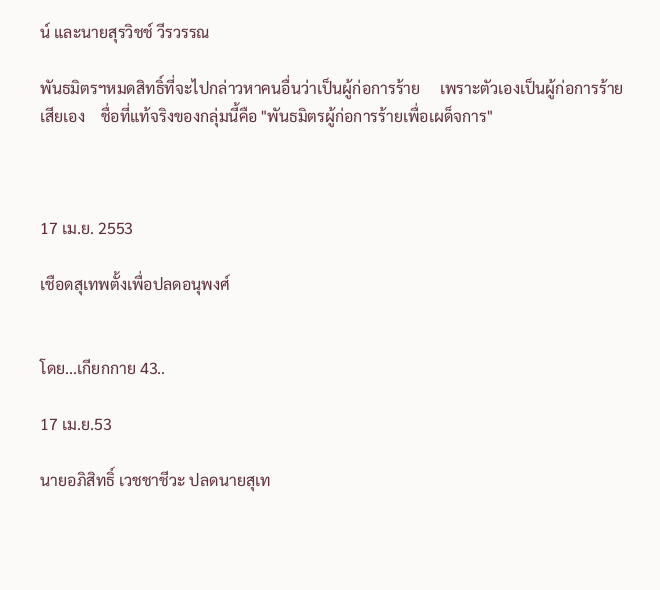น์ และนายสุรวิชช์ วีรวรรณ

พันธมิตรฯหมดสิทธิ์ที่จะไปกล่าวหาคนอื่นว่าเป็นผู้ก่อการร้าย     เพราะตัวเองเป็นผู้ก่อการร้ายเสียเอง    ชื่อที่แท้จริงของกลุ่มนี้คือ "พันธมิตรผู้ก่อการร้ายเพื่อเผด็จการ"



17 เม.ย. 2553

เชือดสุเทพตั้งเพื่อปลดอนุพงศ์


โดย...เกียกกาย 43..

17 เม.ย.53

นายอภิสิทธิ์ เวชชาชีวะ ปลดนายสุเท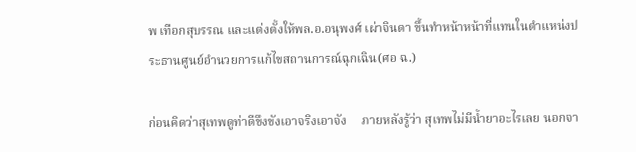พ เทือกสุบรรณ และแต่งตั้งให้พล.อ.อนุพงศ์ เผ่าจินดา ขึ้นทำหน้าหน้าที่แทนในตำแหน่งประธานศูนย์อำนวยการแก้ไขสถานการณ์ฉุกเฉิน(ศอ ฉ.)

ก่อนคิดว่าสุเทพดูท่าดีขึงขังเอาจริงเอาจัง     ภายหลังรู้ว่า สุเทพไม่มีน้ำยาอะไรเลย นอกจา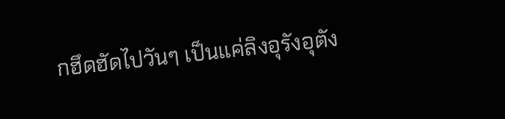กฮึดฮัดไปวันๆ เป็นแค่ลิงอุรังอุตัง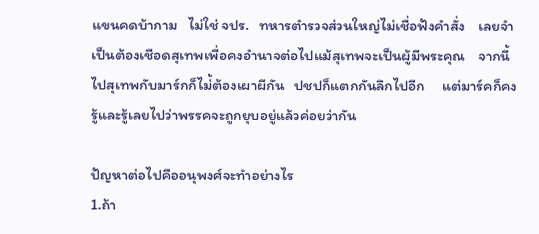แขนคดบ้ากาม   ไม่ใช่ จปร.   ทหารตำรวจส่วนใหญ่ไม่เชื่อฟังคำสั่ง    เลยจำเป็นต้องเชือดสุเทพเพื่อคงอำนาจต่อไปแม้สุเทพจะเป็นผู้มีพระคุณ    จากนี้ไปสุเทพกับมาร์กก็ไม่้ต้องเผาผีกัน   ปชปก็แตกกันลึกไปอีก     แต่มาร์คก็คงรู้และรู้เลยไปว่าพรรคจะถูกยุบอยู่แล้วค่อยว่ากัน

ปัญหาต่อไปคืออนุพงศ์จะทำอย่างไร
1.ถ้า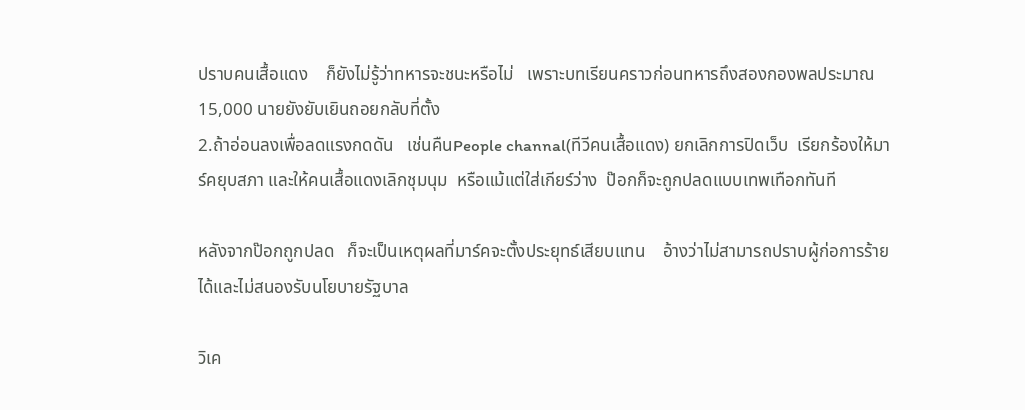ปราบคนเสื้อแดง    ก็ยังไม่รู้ว่าทหารจะชนะหรือไม่   เพราะบทเรียนคราวก่อนทหารถึงสองกองพลประมาณ 15,000 นายยังยับเยินถอยกลับที่ตั้ง
2.ถ้าอ่อนลงเพื่อลดแรงกดดัน   เช่นคืนPeople channal(ทีวีคนเสื้อแดง) ยกเลิกการปิดเว็บ  เรียกร้องให้มาร์คยุบสภา และให้คนเสื้อแดงเลิกชุมนุม  หรือแม้แต่ใส่เกียร์ว่าง  ป๊อกก็จะถูกปลดแบบเทพเทือกทันที

หลังจากป๊อกถูกปลด   ก็จะเป็นเหตุผลที่มาร์คจะตั้งประยุทธ์เสียบแทน    อ้างว่าไม่สามารถปราบผู้ก่อการร้ายได้และไม่สนองรับนโยบายรัฐบาล

วิเค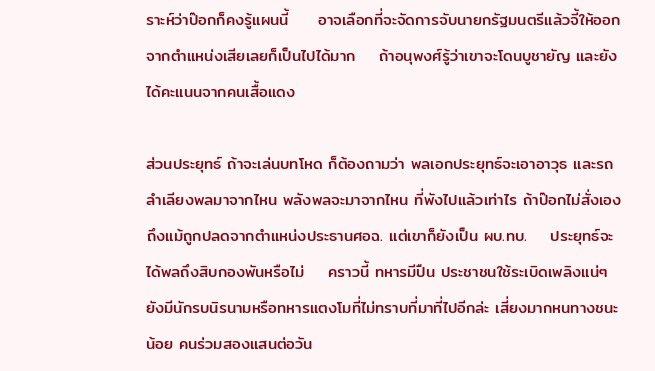ราะห์ว่าป๊อกก็คงรู้แผนนี้     อาจเลือกที่จะจัดการจับนายกรัฐมนตรีแล้วจี้ให้ออกจากตำแหน่งเสียเลยก็เป็นไปได้มาก    ถ้าอนุพงศ์รู้ว่าเขาจะโดนบูชายัญ และยังได้คะแนนจากคนเสื้อแดง

ส่วนประยุทธ์ ถ้าจะเล่นบทโหด ก็ต้องถามว่า พลเอกประยุทธ์จะเอาอาวุธ และรถลำเลียงพลมาจากไหน พลังพลจะมาจากไหน ที่พังไปแล้วเท่าไร ถ้าป๊อกไม่สั่งเองถึงแม้ถูกปลดจากตำแหน่งประธานศอฉ. แต่เขาก็ยังเป็น ผบ.ทบ.    ประยุทธ์จะได้พลถึงสิบกองพันหรือไม่    คราวนี้ ทหารมีปืน ประชาชนใช้ระเบิดเพลิงแน่ๆ     ยังมีนักรบนิรนามหรือทหารแตงโมที่ไม่ทราบที่มาที่ไปอีกล่ะ เสี่ยงมากหนทางชนะน้อย คนร่วมสองแสนต่อวัน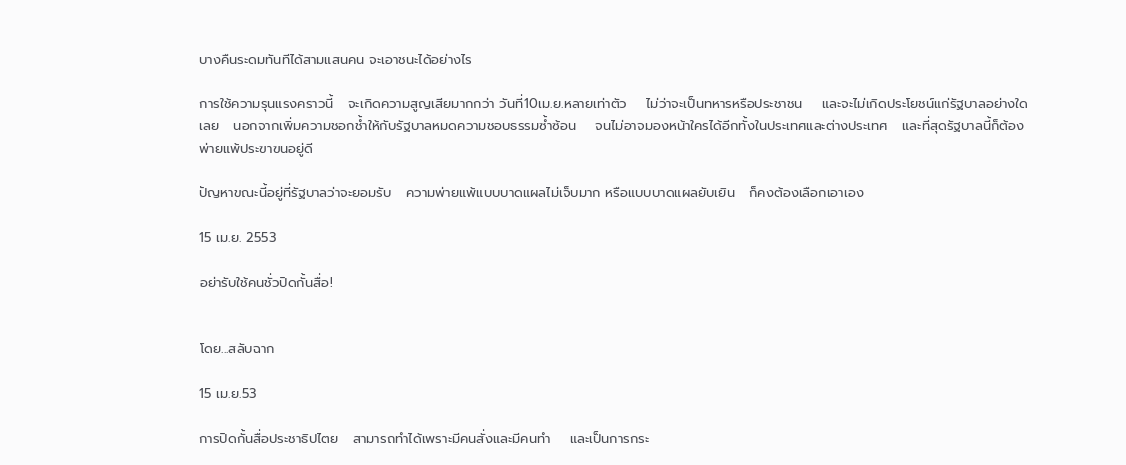บางคืนระดมทันทีได้สามแสนคน จะเอาชนะได้อย่างไร

การใช้ความรุนแรงคราวนี้   จะเกิดความสูญเสียมากกว่า วันที่10เม.ย.หลายเท่าตัว    ไม่ว่าจะเป็นทหารหรือประชาชน    และจะไม่เกิดประโยชน์แก่รัฐบาลอย่างใดเลย   นอกจากเพิ่มความชอกช้ำให้กับรัฐบาลหมดความชอบธรรมซ้ำซ้อน    จนไม่อาจมองหน้าใครได้อีกทั้งในประเทศและต่างประเทศ   และที่สุดรัฐบาลนี้ก็ต้องพ่ายแพ้ประฃาฃนอยู่ดี

ปัญหาขณะนี้อยู่ที่รัฐบาลว่าจะยอมรับ   ความพ่ายแพ้แบบบาดแผลไม่เจ็บมาก หรือแบบบาดแผลยับเยิน   ก็คงต้องเลือกเอาเอง

15 เม.ย. 2553

อย่ารับใช้คนชั่วปิดกั้นสื่อ!


โดย...สลับฉาก

15 เม.ย.53

การปิดกั้นสื่อประชาธิปไตย   สามารถทำได้เพราะมีคนสั่งและมีคนทำ    และเป็นการกระ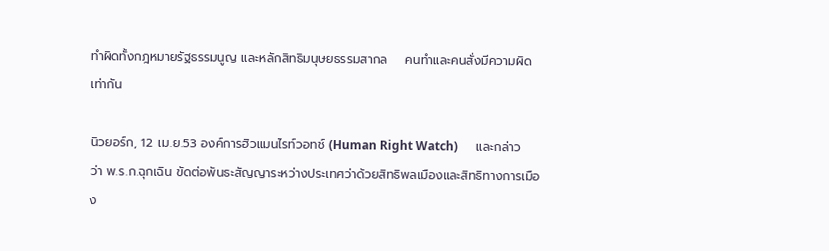ทำผิดทั้งกฎหมายรัฐธรรมนูญ และหลักสิทธิมนุษยธรรมสากล    คนทำและคนสั่งมีความผิดเท่ากัน

นิวยอร์ก, 12 เม.ย.53 องค์การฮิวแมนไรท์วอทช์ (Human Right Watch)      และกล่าวว่า พ.ร.ก.ฉุกเฉิน ขัดต่อพันธะสัญญาระหว่างประเทศว่าด้วยสิทธิพลเมืองและสิทธิทางการเมือง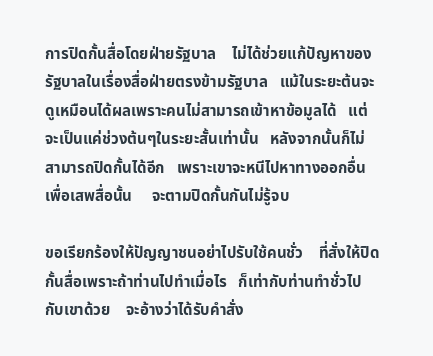การปิดกั้นสื่อโดยฝ่ายรัฐบาล    ไม่ได้ช่วยแก้ปัญหาของรัฐบาลในเรื่องสื่อฝ่ายตรงข้ามรัฐบาล   แม้ในระยะต้นจะดูเหมือนได้ผลเพราะคนไม่สามารถเข้าหาข้อมูลได้   แต่จะเป็นแค่ช่วงต้นๆในระยะสั้นเท่านั้น   หลังจากนั้นก็ไม่สามารถปิดกั้นได้อีก   เพราะเขาจะหนีไปหาทางออกอื่นเพื่อเสพสื่อนั้น     จะตามปิดกั้นกันไม่รู้จบ

ขอเรียกร้องให้ปัญญาชนอย่าไปรับใช้คนชั่ว    ที่สั่งให้ปิดกั้นสื่อเพราะถ้าท่านไปทำเมื่อไร   ก็เท่ากับท่านทำชั่วไปกับเขาด้วย    จะอ้างว่าได้รับคำสั่ง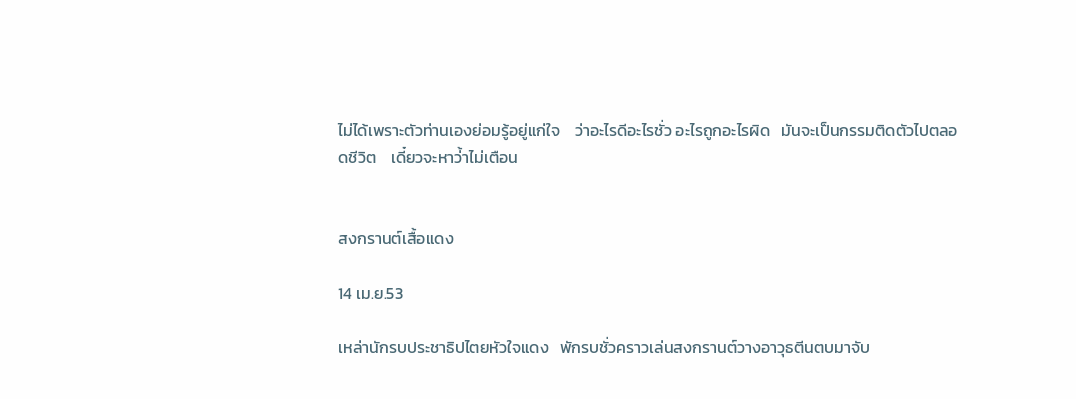ไม่ได้เพราะตัวท่านเองย่อมรู้อยู่แก่ใจ    ว่าอะไรดีอะไรชั่ว อะไรถูกอะไรผิด   มันจะเป็นกรรมติดตัวไปตลอดชีวิต    เดี๋ยวจะหาว่้าไม่เตือน


สงกรานต์เสื้อแดง

14 เม.ย.53

เหล่านักรบประชาธิปไตยหัวใจแดง   พักรบชั่วคราวเล่นสงกรานต์วางอาวุธตีนตบมาจับ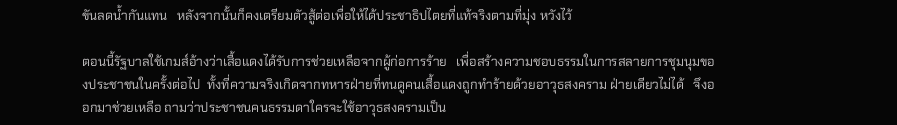ขันลดน้ำกันแทน   หลังจากนั้นก็คงเตรียมตัวสู้ต่อเพื่อให้ได้ประชาธิปไตยที่แท้จริงตามที่มุ่ง หวังไว้

ตอนนี้รัฐบาลใช้เกมส์อ้างว่าเสื้อแดงได้รับการช่วยเหลือจากผู้ก่อการร้าย   เพื่อสร้างความชอบธรรมในการสลายการชุมนุมของประชาชนในครั้งต่อไป  ทั้งที่ความจริงเกิดจากทหารฝ่ายที่ทนดูคนเสื้อแดงถูกทำร้ายด้วยอาวุธสงคราม ฝ่ายเดียวไม่ได้   จึงออกมาช่วยเหลือ ถามว่าประชาชนคนธรรมดาใครจะใช้อาวุธสงครามเป็น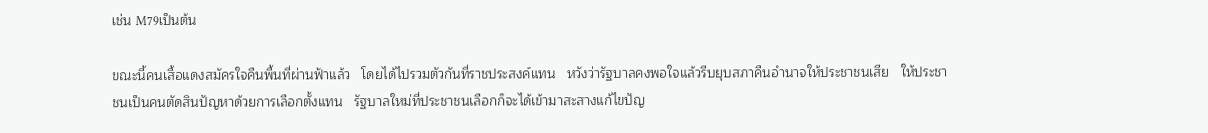เช่น M79เป็นต้น

ขณะนี้คนเสื้อแดงสมัครใจคืนพื้นที่ผ่านฟ้าแล้ว   โดยได้ไปรวมตัวกันที่ราชประสงค์แทน   หวังว่ารัฐบาลคงพอใจแล้วรีบยุบสภาคืนอำนาจให้ประชาชนเสีย   ให้ประชาชนเป็นคนตัดสินปัญหาด้วยการเลือกตั้งแทน   รัฐบาลใหม่ที่ประชาชนเลือกก็จะได้เข้ามาสะสางแก้ไขปัญ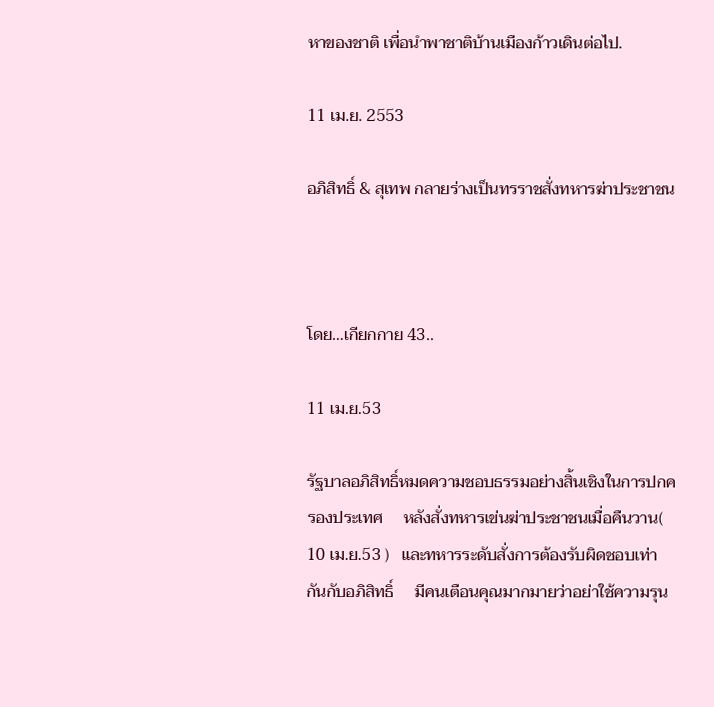หาของชาติ เพื่อนำพาชาติบ้านเมืองก้าวเดินต่อไป.

11 เม.ย. 2553

อภิสิทธิ์ & สุเทพ กลายร่างเป็นทรราชสั่งทหารฆ่าประชาชน



โดย…เกียกกาย 43..

11 เม.ย.53

รัฐบาลอภิสิทธิ์หมดความชอบธรรมอย่างสิ้นเชิงในการปกครองประเทศ     หลังสั่งทหารเข่นฆ่าประชาชนเมื่อคืนวาน( 10 เม.ย.53 )   และทหารระดับสั่งการต้องรับผิดชอบเท่ากันกับอภิสิทธิ์     มีคนเตือนคุณมากมายว่าอย่าใช้ความรุน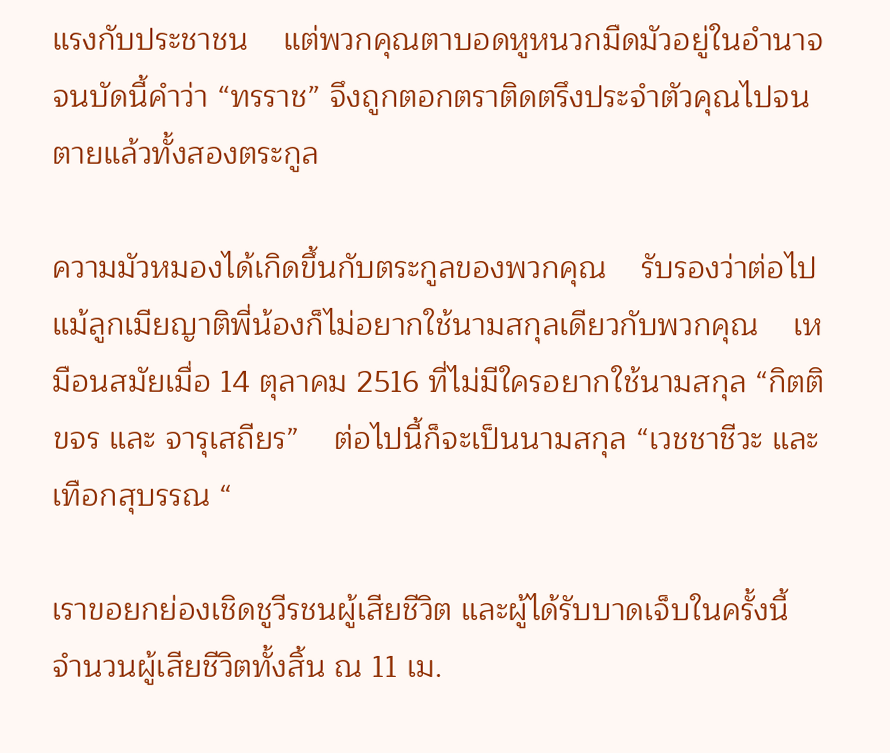แรงกับประชาชน    แต่พวกคุณตาบอดหูหนวกมืดมัวอยู่ในอำนาจ     จนบัดนี้คำว่า “ทรราช” จึงถูกตอกตราติดตรึงประจำตัวคุณไปจนตายแล้วทั้งสองตระกูล

ความมัวหมองได้เกิดขึ้นกับตระกูลของพวกคุณ    รับรองว่าต่อไปแม้ลูกเมียญาติพี่น้องก็ไม่อยากใช้นามสกุลเดียวกับพวกคุณ    เหมือนสมัยเมื่อ 14 ตุลาคม 2516 ที่ไม่มีใครอยากใช้นามสกุล “กิตติขจร และ จารุเสถียร”    ต่อไปนี้ก็จะเป็นนามสกุล “เวชชาชีวะ และ เทือกสุบรรณ “

เราขอยกย่องเชิดชูวีรชนผู้เสียชีวิต และผู้ได้รับบาดเจ็บในครั้งนี้  จำนวนผู้เสียชีวิตทั้งสิ้น ณ 11 เม.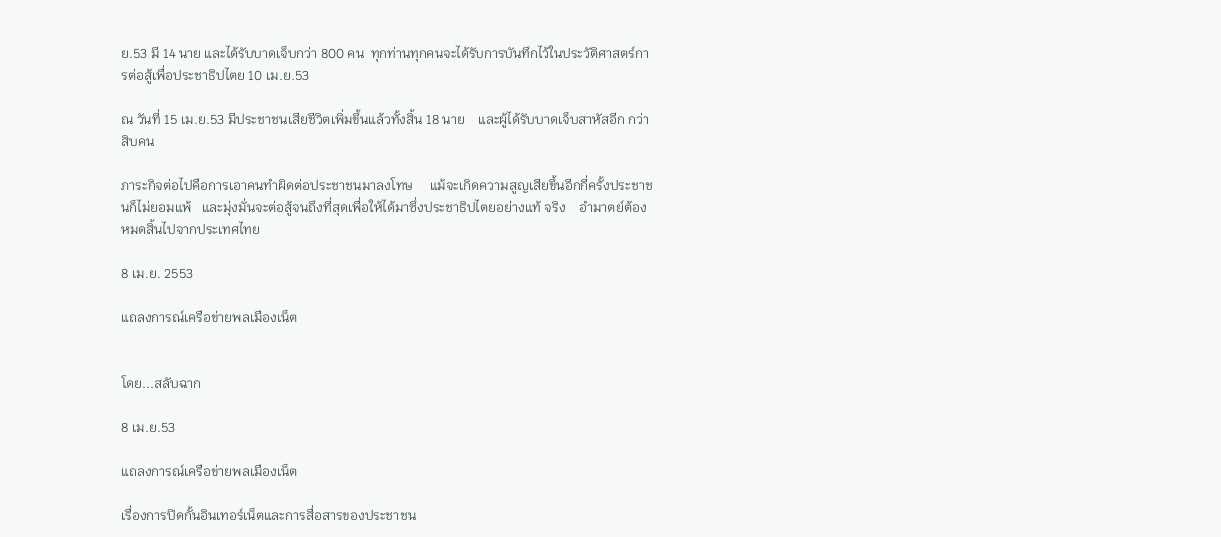ย.53 มี 14 นาย และได้รับบาดเจ็บกว่า 800 คน  ทุกท่านทุกคนจะได้รับการบันทึกไว้ในประวัติศาสตร์การต่อสู้เพื่อประชาธิปไตย 10 เม.ย.53

ณ วันที่ 15 เม.ย.53 มีประชาชนเสียชีวิตเพิ่มขึ้นแล้วทั้งสิ้น 18 นาย    และผู้ได้รับบาดเจ็บสาหัสอีก กว่าสิบคน

ภาระกิจต่อไปคือการเอาคนทำผิดต่อประชาชนมาลงโทษ     แม้จะเกิดความสูญเสียขึ้นอีกกี่ครั้งประชาชนก็ไม่ยอมแพ้   และมุ่งมั่นจะต่อสู้จนถึงที่สุดเพื่อให้ได้มาซึ่งประชาธิปไตยอย่างแท้ จริง    อำมาตย์ต้องหมดสิ้นไปจากประเทศไทย

8 เม.ย. 2553

แถลงการณ์เครือข่ายพลเมืองเน็ต


โดย...สลับฉาก

8 เม.ย.53

แถลงการณ์เครือข่ายพลเมืองเน็ต

เรื่องการปิดกั้นอินเทอร์เน็ตและการสื่อสารของประชาชน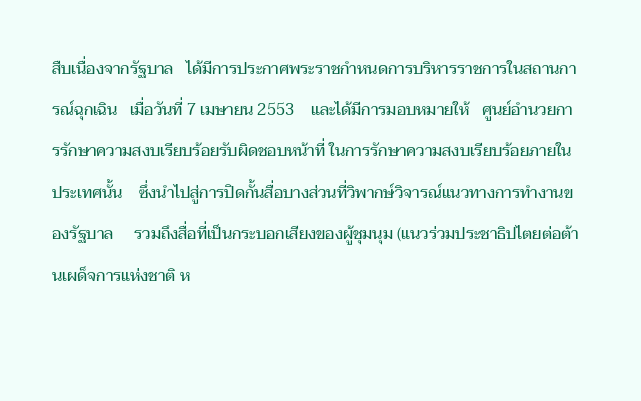สืบเนื่องจากรัฐบาล   ได้มีการประกาศพระราชกำหนดการบริหารราชการในสถานการณ์ฉุกเฉิน   เมื่อวันที่ 7 เมษายน 2553    และได้มีการมอบหมายให้   ศูนย์อำนวยการรักษาความสงบเรียบร้อยรับผิดชอบหน้าที่ ในการรักษาความสงบเรียบร้อยภายในประเทศนั้น    ซึ่งนำไปสู่การปิดกั้นสื่อบางส่วนที่วิพากษ์วิจารณ์แนวทางการทำงานของรัฐบาล     รวมถึงสื่อที่เป็นกระบอกเสียงของผู้ชุมนุม (แนวร่วมประชาธิปไตยต่อต้านเผด็จการแห่งชาติ ห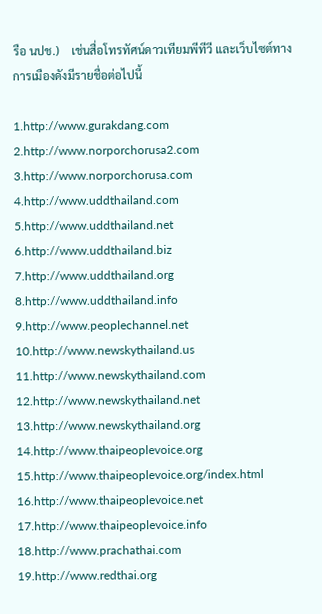รือ นปช.)    เช่นสื่อโทรทัศน์ดาวเทียมพีทีวี และเว็บไซต์ทางการเมืองดังมีรายชื่อต่อไปนี้

1.http://www.gurakdang.com
2.http://www.norporchorusa2.com
3.http://www.norporchorusa.com
4.http://www.uddthailand.com
5.http://www.uddthailand.net
6.http://www.uddthailand.biz
7.http://www.uddthailand.org
8.http://www.uddthailand.info
9.http://www.peoplechannel.net
10.http://www.newskythailand.us
11.http://www.newskythailand.com
12.http://www.newskythailand.net
13.http://www.newskythailand.org
14.http://www.thaipeoplevoice.org
15.http://www.thaipeoplevoice.org/index.html
16.http://www.thaipeoplevoice.net
17.http://www.thaipeoplevoice.info
18.http://www.prachathai.com
19.http://www.redthai.org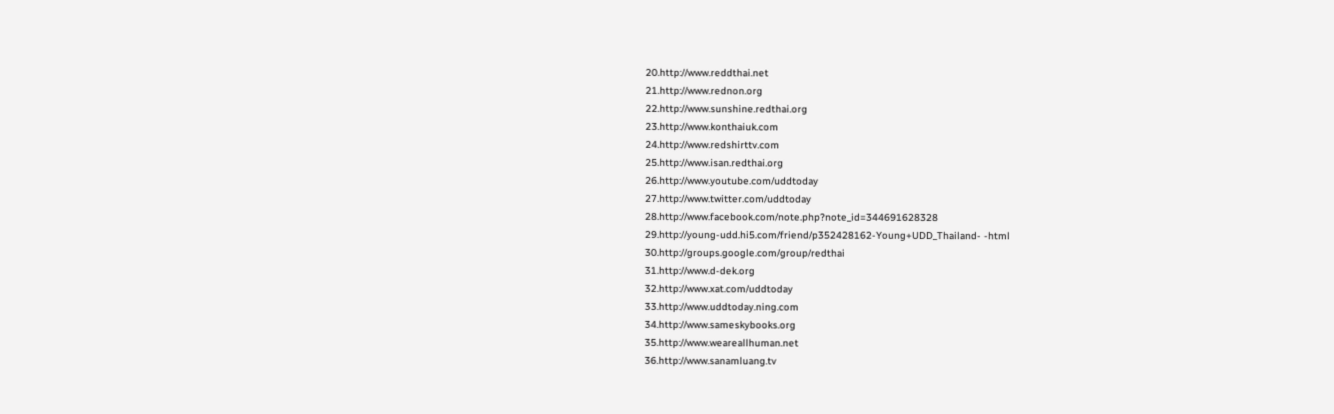20.http://www.reddthai.net
21.http://www.rednon.org
22.http://www.sunshine.redthai.org
23.http://www.konthaiuk.com
24.http://www.redshirttv.com
25.http://www.isan.redthai.org
26.http://www.youtube.com/uddtoday
27.http://www.twitter.com/uddtoday
28.http://www.facebook.com/note.php?note_id=344691628328
29.http://young-udd.hi5.com/friend/p352428162-Young+UDD_Thailand- -html
30.http://groups.google.com/group/redthai
31.http://www.d-dek.org
32.http://www.xat.com/uddtoday
33.http://www.uddtoday.ning.com
34.http://www.sameskybooks.org
35.http://www.weareallhuman.net
36.http://www.sanamluang.tv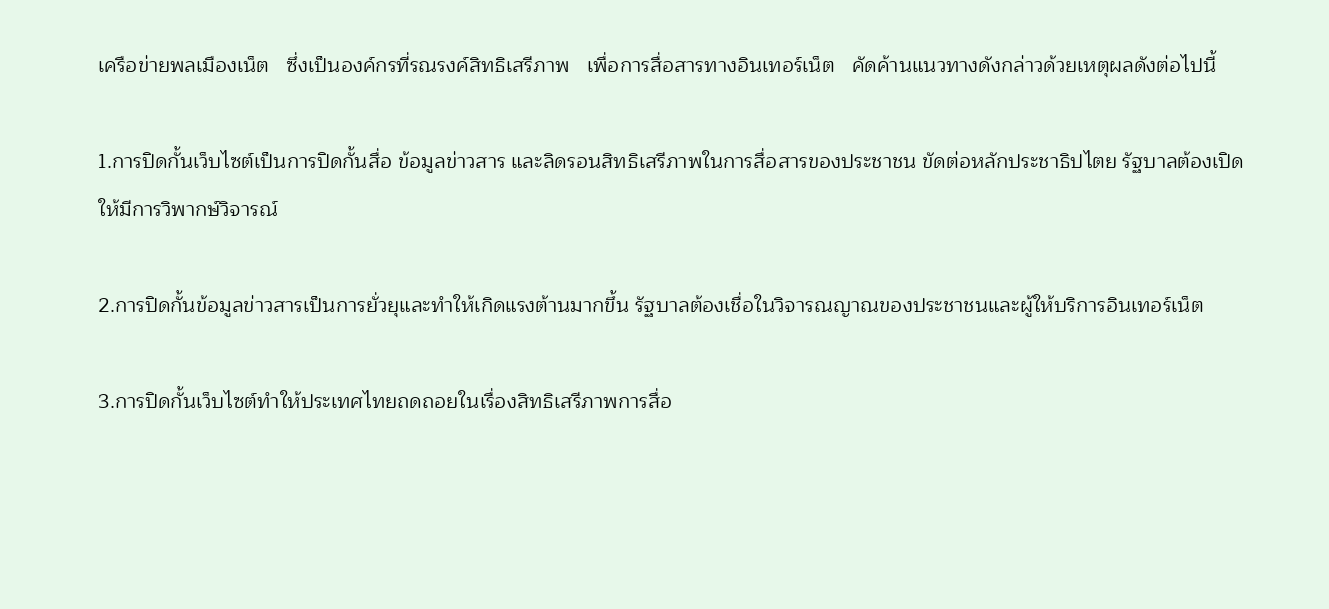เครือข่ายพลเมืองเน็ต   ซึ่งเป็นองค์กรที่รณรงค์สิทธิเสรีภาพ   เพื่อการสื่อสารทางอินเทอร์เน็ต   คัดค้านแนวทางดังกล่าวด้วยเหตุผลดังต่อไปนี้

1.การปิดกั้นเว็บไซต์เป็นการปิดกั้นสื่อ ข้อมูลข่าวสาร และลิดรอนสิทธิเสรีภาพในการสื่อสารของประชาชน ขัดต่อหลักประชาธิปไตย รัฐบาลต้องเปิดให้มีการวิพากษ์วิจารณ์

2.การปิดกั้นข้อมูลข่าวสารเป็นการยั่วยุและทำให้เกิดแรงต้านมากขึ้น รัฐบาลต้องเชื่อในวิจารณญาณของประชาชนและผู้ให้บริการอินเทอร์เน็ต

3.การปิดกั้นเว็บไซต์ทำให้ประเทศไทยถดถอยในเรื่องสิทธิเสรีภาพการสื่อ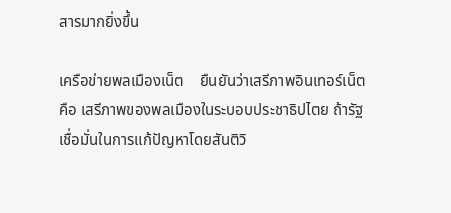สารมากยิ่งขึ้น

เครือข่ายพลเมืองเน็ต    ยืนยันว่าเสรีภาพอินเทอร์เน็ต คือ เสรีภาพของพลเมืองในระบอบประชาธิปไตย ถ้ารัฐเชื่อมั่นในการแก้ปัญหาโดยสันติวิ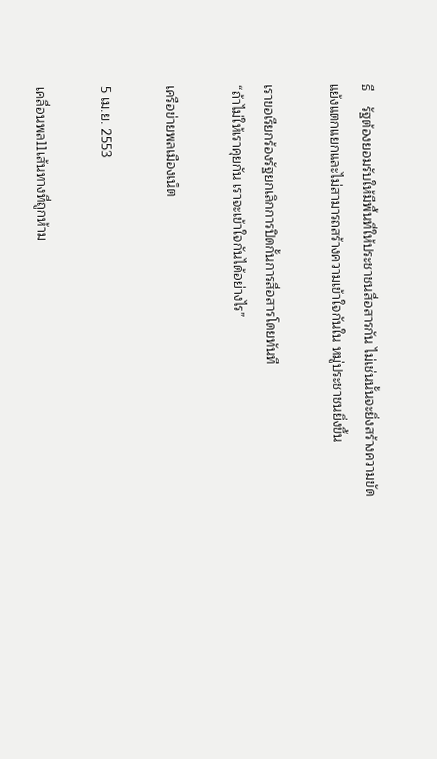ธี    รัฐต้องยอมรับให้มีพื้นที่ให้ประชาชนสื่อสารกัน ไม่เช่นนั้นจะยิ่งสร้างความขัดแย้งแตกแยกและไม่สามารถสร้างความเข้าใจกันใน หมู่ประชาชนยิ่งขึ้น

เราขอเรียกร้องรัฐยกเลิกการปิดกั้นการสื่อสารโดยทันที
“ถ้าไม่ให้เราคุยกัน เราจะเข้าใจกันได้อย่างไร”

เครือข่ายพลเมืองเน็ต

5 เม.ย. 2553

เคลื่อนพล11เส้นทางที่ถูกห้าม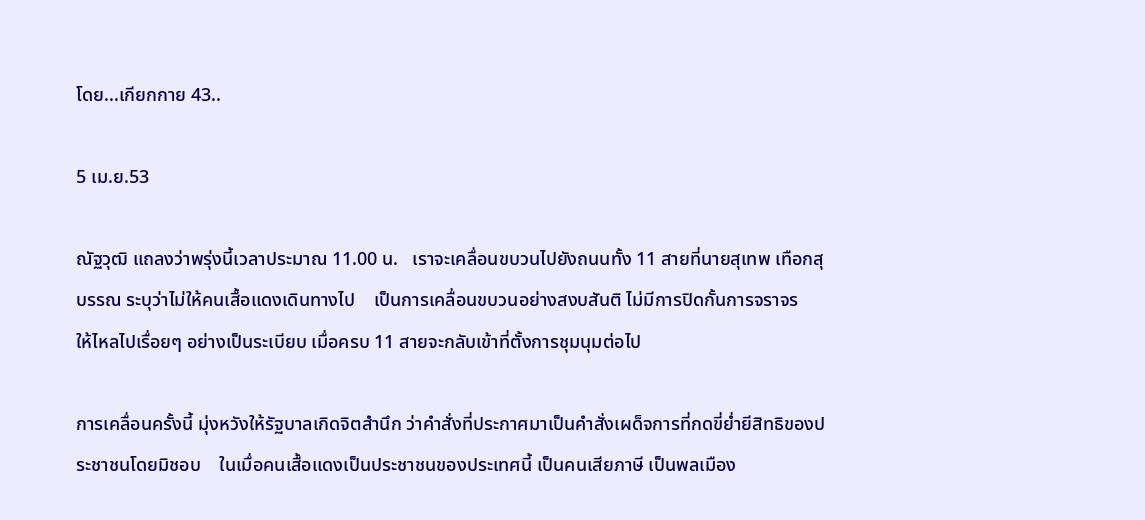โดย...เกียกกาย 43..

5 เม.ย.53

ณัฐวุฒิ แถลงว่าพรุ่งนี้เวลาประมาณ 11.00 น.   เราจะเคลื่อนขบวนไปยังถนนทั้ง 11 สายที่นายสุเทพ เทือกสุบรรณ ระบุว่าไม่ให้คนเสื้อแดงเดินทางไป    เป็นการเคลื่อนขบวนอย่างสงบสันติ ไม่มีการปิดกั้นการจราจร     ให้ไหลไปเรื่อยๆ อย่างเป็นระเบียบ เมื่อครบ 11 สายจะกลับเข้าที่ตั้งการชุมนุมต่อไป

การเคลื่อนครั้งนี้ มุ่งหวังให้รัฐบาลเกิดจิตสำนึก ว่าคำสั่งที่ประกาศมาเป็นคำสั่งเผด็จการที่กดขี่ย่ำยีสิทธิของประชาชนโดยมิชอบ    ในเมื่อคนเสื้อแดงเป็นประชาชนของประเทศนี้ เป็นคนเสียภาษี เป็นพลเมือง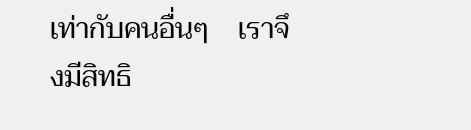เท่ากับคนอื่นๆ    เราจึงมีสิทธิ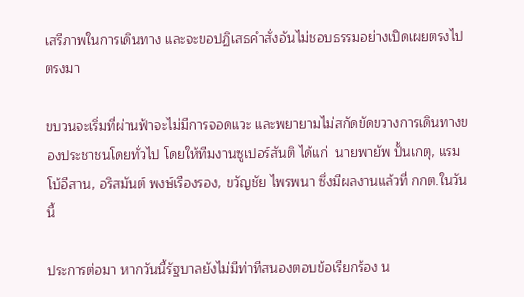เสรีภาพในการเดินทาง และจะขอปฏิเสธคำสั่งอันไม่ชอบธรรมอย่างเปิดเผยตรงไปตรงมา

ขบวนจะเริ่มที่ผ่านฟ้าจะไม่มีการจอดแวะ และพยายามไม่สกัดขัดขวางการเดินทางของประชาชนโดยทั่วไป โดยให้ทีมงานซูเปอร์สันติ ได้แก่  นายพายัพ ปั้นเกตุ, แรมโบ้อีสาน, อริสมันต์ พงษ์เรืองรอง, ขวัญชัย ไพรพนา ซึ่งมีผลงานแล้วที่ กกต.ในวันนี้

ประการต่อมา หากวันนี้รัฐบาลยังไม่มีท่าทีสนองตอบข้อเรียกร้อง น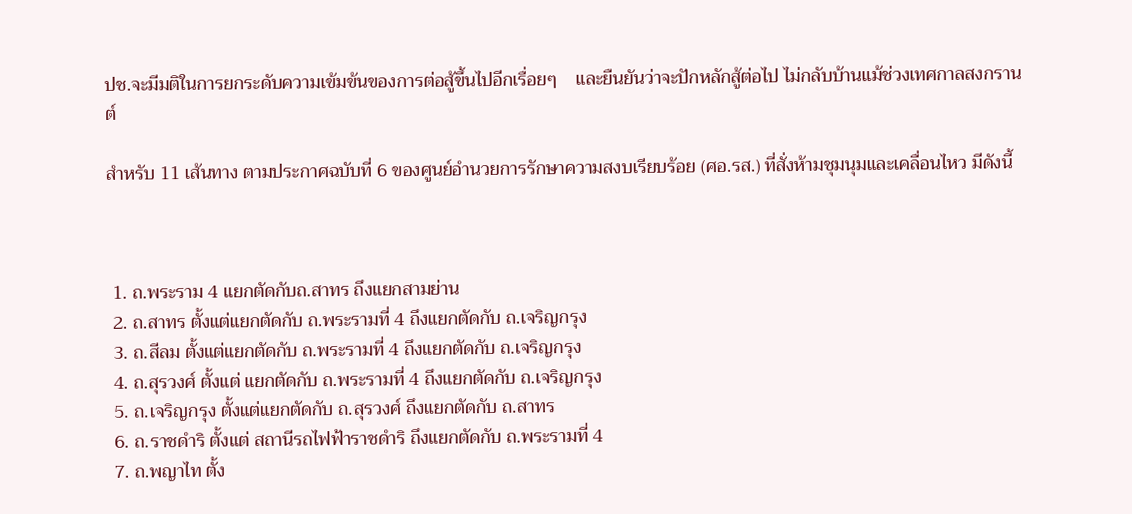ปช.จะมีมติในการยกระดับความเข้มข้นของการต่อสู้ขึ้นไปอีกเรื่อยๆ    และยืนยันว่าจะปักหลักสู้ต่อไป ไม่กลับบ้านแม้ช่วงเทศกาลสงกรานต์

สำหรับ 11 เส้นทาง ตามประกาศฉบับที่ 6 ของศูนย์อำนวยการรักษาความสงบเรียบร้อย (ศอ.รส.) ที่สั่งห้ามชุมนุมและเคลื่อนไหว มีดังนี้



 1. ถ.พระราม 4 แยกตัดกับถ.สาทร ถึงแยกสามย่าน
 2. ถ.สาทร ตั้งแต่แยกตัดกับ ถ.พระรามที่ 4 ถึงแยกตัดกับ ถ.เจริญกรุง
 3. ถ.สีลม ตั้งแต่แยกตัดกับ ถ.พระรามที่ 4 ถึงแยกตัดกับ ถ.เจริญกรุง
 4. ถ.สุรวงศ์ ตั้งแต่ แยกตัดกับ ถ.พระรามที่ 4 ถึงแยกตัดกับ ถ.เจริญกรุง
 5. ถ.เจริญกรุง ตั้งแต่แยกตัดกับ ถ.สุรวงศ์ ถึงแยกตัดกับ ถ.สาทร
 6. ถ.ราชดำริ ตั้งแต่ สถานีรถไฟฟ้าราชดำริ ถึงแยกตัดกับ ถ.พระรามที่ 4
 7. ถ.พญาไท ตั้ง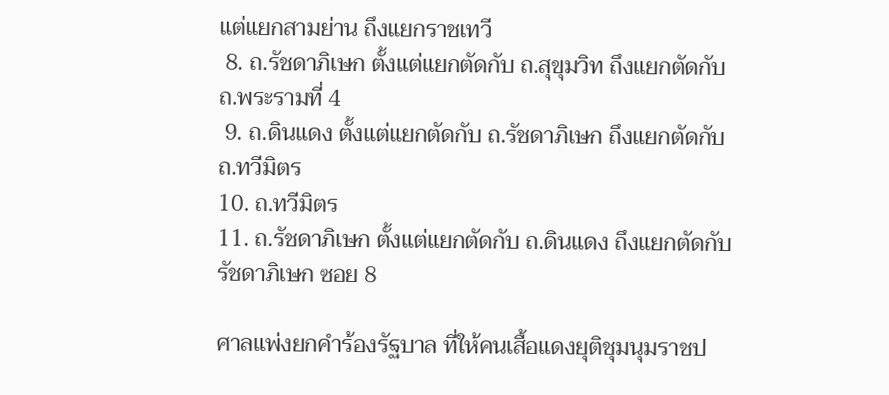แต่แยกสามย่าน ถึงแยกราชเทวี
 8. ถ.รัชดาภิเษก ตั้งแต่แยกตัดกับ ถ.สุขุมวิท ถึงแยกตัดกับ ถ.พระรามที่ 4
 9. ถ.ดินแดง ตั้งแต่แยกตัดกับ ถ.รัชดาภิเษก ถึงแยกตัดกับ ถ.ทวีมิตร
10. ถ.ทวีมิตร
11. ถ.รัชดาภิเษก ตั้งแต่แยกตัดกับ ถ.ดินแดง ถึงแยกตัดกับรัชดาภิเษก ซอย 8

ศาลแพ่งยกคำร้องรัฐบาล ที่ให้คนเสื้อแดงยุติชุมนุมราชป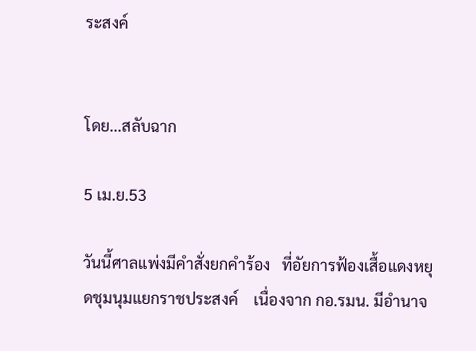ระสงค์


โดย...สลับฉาก

5 เม.ย.53

วันนี้ศาลแพ่งมีคำสั่งยกคำร้อง   ที่อัยการฟ้องเสื้อแดงหยุดชุมนุมแยกราชประสงค์    เนื่องจาก กอ.รมน. มีอำนาจ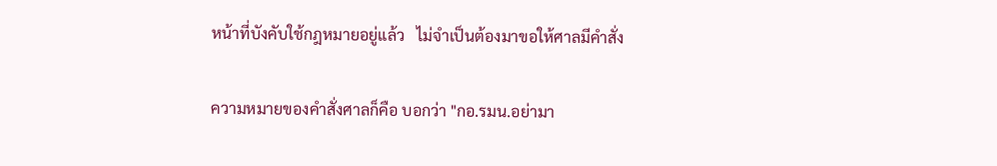หน้าที่บังคับใช้กฎหมายอยู่แล้ว   ไม่จำเป็นต้องมาขอให้ศาลมีคำสั่ง

ความหมายของคำสั่งศาลก็คือ บอกว่า "กอ.รมน.อย่ามา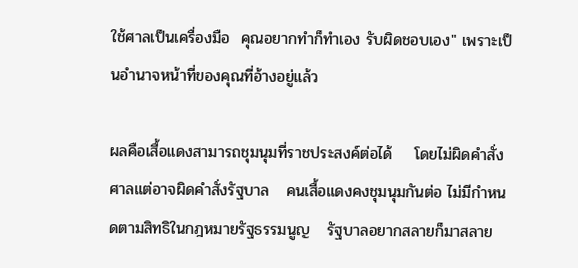ใช้ศาลเป็นเครื่องมือ  คุณอยากทำก็ทำเอง รับผิดชอบเอง" เพราะเป็นอำนาจหน้าที่ของคุณที่อ้างอยู่แล้ว

ผลคือเสื้อแดงสามารถชุมนุมที่ราชประสงค์ต่อได้    โดยไม่ผิดคำสั่งศาลแต่อาจผิดคำสั่งรัฐบาล   คนเสื้อแดงคงชุมนุมกันต่อ ไม่มีกำหนดตามสิทธิในกฎหมายรัฐธรรมนูญ   รัฐบาลอยากสลายก็มาสลาย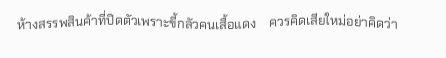ห้างสรรพสินค้าที่ปิดตัวเพราะขี้กลัวคนเสื้อแดง    ควรคิดเสียใหม่อย่าคิดว่า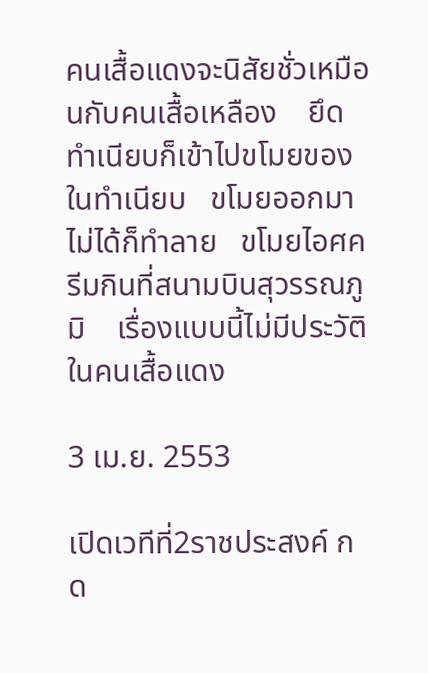คนเสื้อแดงจะนิสัยชั่วเหมือนกับคนเสื้อเหลือง    ยึดทำเนียบก็เข้าไปขโมยของในทำเนียบ   ขโมยออกมาไม่ได้ก็ทำลาย   ขโมยไอศครีมกินที่สนามบินสุวรรณภูมิ    เรื่องแบบนี้ไม่มีประวัติในคนเสื้อแดง

3 เม.ย. 2553

เปิดเวทีที่2ราชประสงค์ กด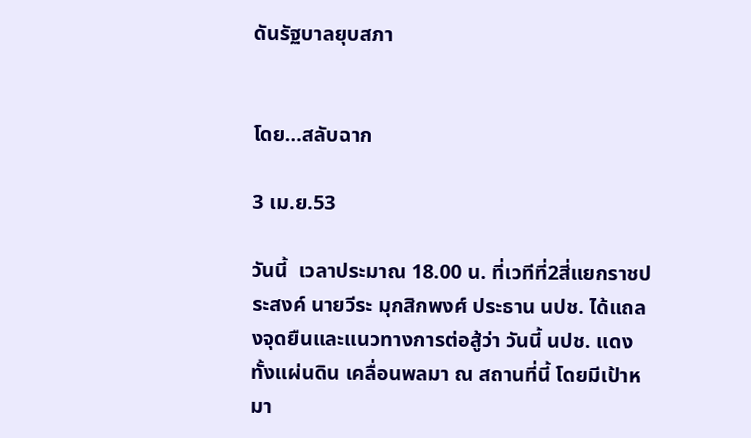ดันรัฐบาลยุบสภา


โดย…สลับฉาก

3 เม.ย.53

วันนี้  เวลาประมาณ 18.00 น. ที่เวทีที่2สี่แยกราชประสงค์ นายวีระ มุกสิกพงศ์ ประธาน นปช. ได้แถลงจุดยืนและแนวทางการต่อสู้ว่า วันนี้ นปช. แดงทั้งแผ่นดิน เคลื่อนพลมา ณ สถานที่นี้ โดยมีเป้าหมา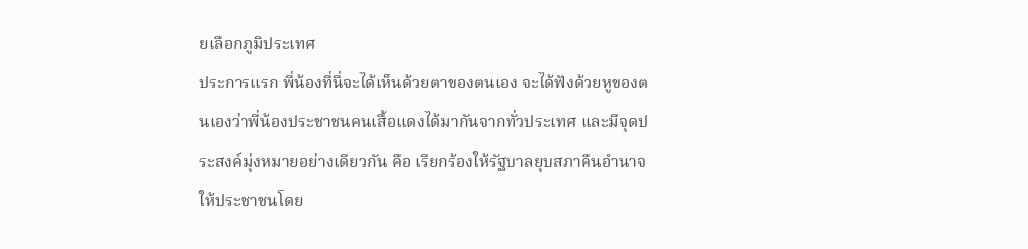ยเลือกภูมิประเทศ
ประการแรก พี่น้องที่นี่จะได้เห็นด้วยตาของตนเอง จะได้ฟังด้วยหูของตนเองว่าพี่น้องประชาชนคนเสื้อแดงได้มากันจากทั่วประเทศ และมีจุดประสงค์มุ่งหมายอย่างเดียวกัน คือ เรียกร้องให้รัฐบาลยุบสภาคืนอำนาจให้ประชาชนโดย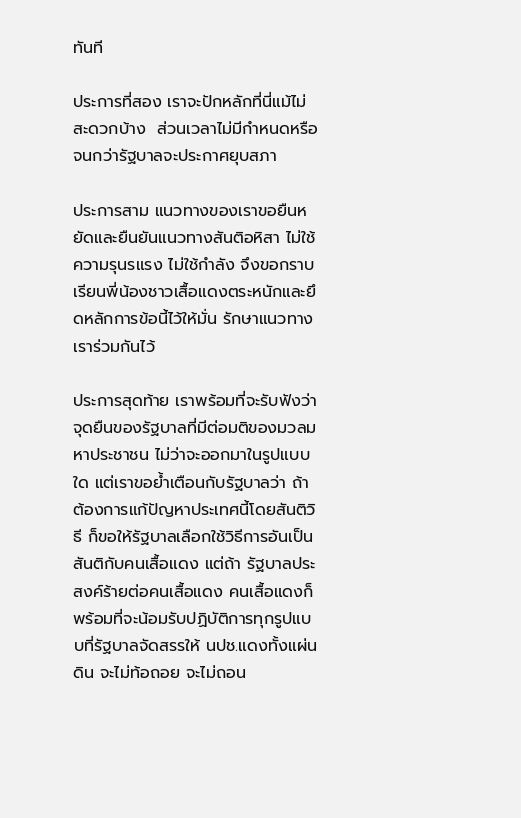ทันที

ประการที่สอง เราจะปักหลักที่นี่แม้ไม่สะดวกบ้าง  ส่วนเวลาไม่มีกำหนดหรือจนกว่ารัฐบาลจะประกาศยุบสภา

ประการสาม แนวทางของเราขอยืนหยัดและยืนยันแนวทางสันติอหิสา ไม่ใช้ความรุนรแรง ไม่ใช้กำลัง จึงขอกราบเรียนพี่น้องชาวเสื้อแดงตระหนักและยึดหลักการข้อนี้ไว้ให้มั่น รักษาแนวทางเราร่วมกันไว้

ประการสุดท้าย เราพร้อมที่จะรับฟังว่าจุดยืนของรัฐบาลที่มีต่อมติของมวลมหาประชาชน ไม่ว่าจะออกมาในรูปแบบใด แต่เราขอย้ำเตือนกับรัฐบาลว่า ถ้าต้องการแก้ปัญหาประเทศนี้โดยสันติวิธี ก็ขอให้รัฐบาลเลือกใช้วิธีการอันเป็นสันติกับคนเสื้อแดง แต่ถ้า รัฐบาลประสงค์ร้ายต่อคนเสื้อแดง คนเสื้อแดงก็พร้อมที่จะน้อมรับปฏิบัติการทุกรูปแบบที่รัฐบาลจัดสรรให้ นปช.แดงทั้งแผ่นดิน จะไม่ท้อถอย จะไม่ถอน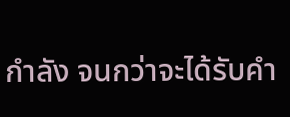กำลัง จนกว่าจะได้รับคำ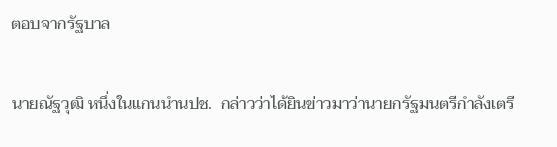ตอบจากรัฐบาล

นายณัฐวุฒิ หนึ่งในแกนนำนปช.  กล่าวว่าได้ยินข่าวมาว่านายกรัฐมนตรีกำลังเตรี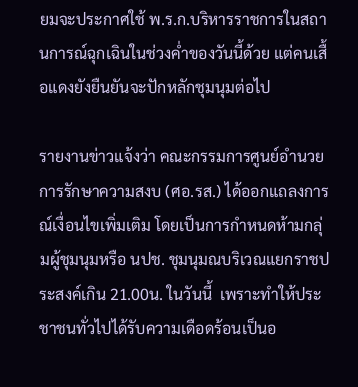ยมจะประกาศใช้ พ.ร.ก.บริหารราชการในสถานการณ์ฉุกเฉินในช่วงค่ำของวันนี้ด้วย แต่คนเสื้อแดงยังยืนยันจะปักหลักชุมนุมต่อไป

รายงานข่าวแจ้งว่า คณะกรรมการศูนย์อำนวยการรักษาความสงบ (ศอ.รส.) ได้ออกแถลงการณ์เงื่อนไขเพิ่มเติม โดยเป็นการกำหนดห้ามกลุ่มผู้ชุมนุมหรือ นปช. ชุมนุมณบริเวณแยกราชประสงค์เกิน 21.00น. ในวันนี้  เพราะทำให้ประชาชนทั่วไปได้รับความเดือดร้อนเป็นอ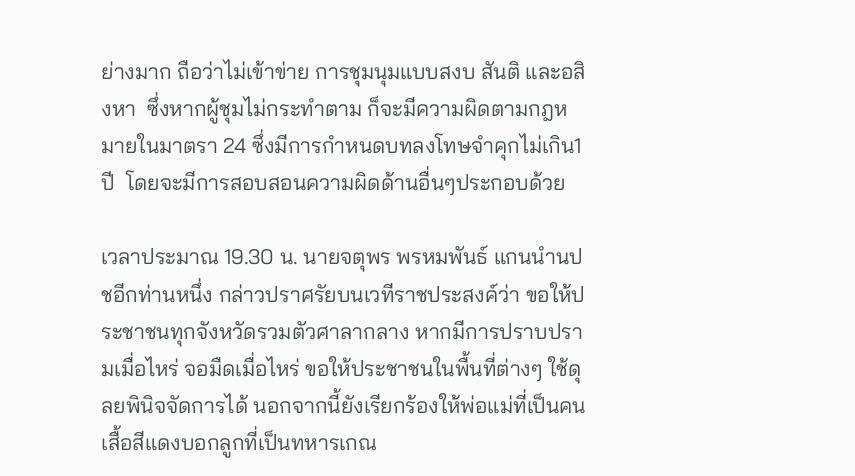ย่างมาก ถือว่าไม่เข้าข่าย การชุมนุมแบบสงบ สันติ และอสิงหา  ซึ่งหากผู้ชุมไม่กระทำตาม ก็จะมีความผิดตามกฎหมายในมาตรา 24 ซึ่งมีการกำหนดบทลงโทษจำคุกไม่เกิน1 ปี  โดยจะมีการสอบสอนความผิดด้านอื่นๆประกอบด้วย

เวลาประมาณ 19.30 น. นายจตุพร พรหมพันธ์ แกนนำนปชอีกท่านหนึ่ง กล่าวปราศรัยบนเวทีราชประสงค์ว่า ขอให้ประชาชนทุกจังหวัดรวมตัวศาลากลาง หากมีการปราบปรามเมื่อไหร่ จอมืดเมื่อไหร่ ขอให้ประชาชนในพื้นที่ต่างๆ ใช้ดุลยพินิจจัดการได้ นอกจากนี้ยังเรียกร้องให้พ่อแม่ที่เป็นคนเสื้อสีแดงบอกลูกที่เป็นทหารเกณ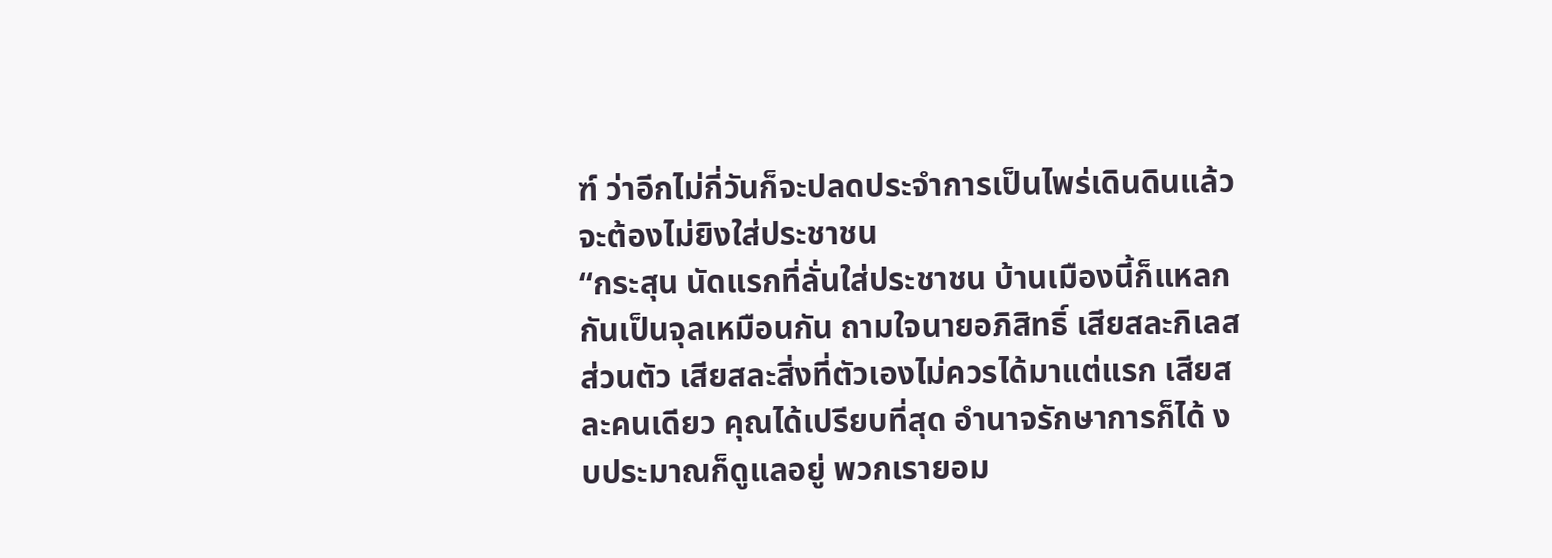ฑ์ ว่าอีกไม่กี่วันก็จะปลดประจำการเป็นไพร่เดินดินแล้ว จะต้องไม่ยิงใส่ประชาชน
“กระสุน นัดแรกที่ลั่นใส่ประชาชน บ้านเมืองนี้ก็แหลกกันเป็นจุลเหมือนกัน ถามใจนายอภิสิทธิ์ เสียสละกิเลสส่วนตัว เสียสละสิ่งที่ตัวเองไม่ควรได้มาแต่แรก เสียสละคนเดียว คุณได้เปรียบที่สุด อำนาจรักษาการก็ได้ งบประมาณก็ดูแลอยู่ พวกเรายอม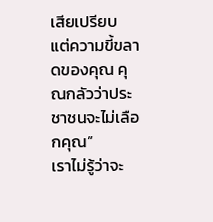เสียเปรียบ แต่ความขี้ขลาดของคุณ คุณกลัวว่าประชาชนจะไม่เลือกคุณ”
เราไม่รู้ว่าจะ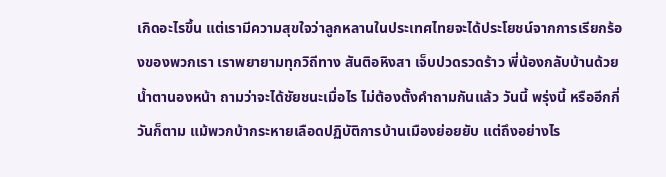เกิดอะไรขึ้น แต่เรามีความสุขใจว่าลูกหลานในประเทศไทยจะได้ประโยชน์จากการเรียกร้องของพวกเรา เราพยายามทุกวิถีทาง สันติอหิงสา เจ็บปวดรวดร้าว พี่น้องกลับบ้านด้วยน้ำตานองหน้า ถามว่าจะได้ชัยชนะเมื่อไร ไม่ต้องตั้งคำถามกันแล้ว วันนี้ พรุ่งนี้ หรืออีกกี่วันก็ตาม แม้พวกบ้ากระหายเลือดปฏิบัติการบ้านเมืองย่อยยับ แต่ถึงอย่างไร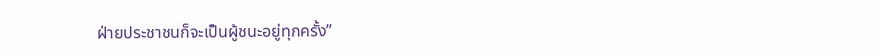ฝ่ายประชาชนก็จะเป็นผู้ชนะอยู่ทุกครั้ง”